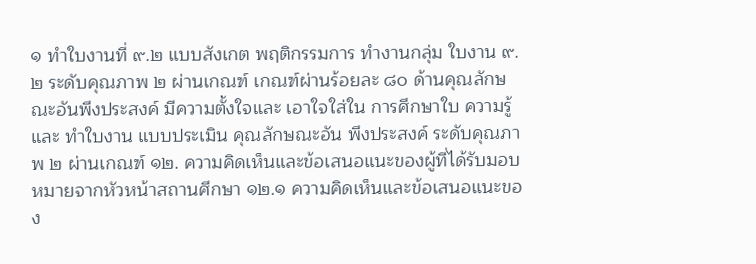๑ ทำใบงานที่ ๙.๒ แบบสังเกต พฤติกรรมการ ทำงานกลุ่ม ใบงาน ๙.๒ ระดับคุณภาพ ๒ ผ่านเกณฑ์ เกณฑ์ผ่านร้อยละ ๘๐ ด้านคุณลักษณะอันพึงประสงค์ มีความตั้งใจและ เอาใจใส่ใน การศึกษาใบ ความรู้และ ทำใบงาน แบบประเมิน คุณลักษณะอัน พึงประสงค์ ระดับคุณภาพ ๒ ผ่านเกณฑ์ ๑๒. ความคิดเห็นและข้อเสนอแนะของผู้ที่ได้รับมอบหมายจากหัวหน้าสถานศึกษา ๑๒.๑ ความคิดเห็นและข้อเสนอแนะของ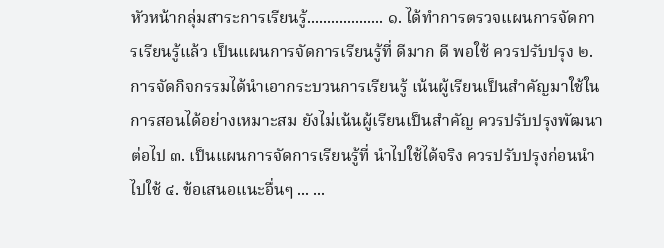หัวหน้ากลุ่มสาระการเรียนรู้................... ๑. ได้ทำการตรวจแผนการจัดการเรียนรู้แล้ว เป็นแผนการจัดการเรียนรู้ที่ ดีมาก ดี พอใช้ ควรปรับปรุง ๒. การจัดกิจกรรมได้นำเอากระบวนการเรียนรู้ เน้นผู้เรียนเป็นสำคัญมาใช้ในการสอนได้อย่างเหมาะสม ยังไม่เน้นผู้เรียนเป็นสำคัญ ควรปรับปรุงพัฒนาต่อไป ๓. เป็นแผนการจัดการเรียนรู้ที่ นำไปใช้ได้จริง ควรปรับปรุงก่อนนำไปใช้ ๔. ข้อเสนอแนะอื่นๆ ... ...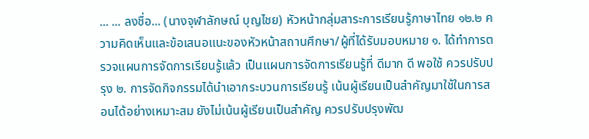... ... ลงชื่อ... (นางจุฬาลักษณ์ บุญไชย) หัวหน้ากลุ่มสาระการเรียนรู้ภาษาไทย ๑๒.๒ ความคิดเห็นและข้อเสนอแนะของหัวหน้าสถานศึกษา/ผู้ที่ได้รับมอบหมาย ๑. ได้ทำการตรวจแผนการจัดการเรียนรู้แล้ว เป็นแผนการจัดการเรียนรู้ที่ ดีมาก ดี พอใช้ ควรปรับปรุง ๒. การจัดกิจกรรมได้นำเอากระบวนการเรียนรู้ เน้นผู้เรียนเป็นสำคัญมาใช้ในการสอนได้อย่างเหมาะสม ยังไม่เน้นผู้เรียนเป็นสำคัญ ควรปรับปรุงพัฒ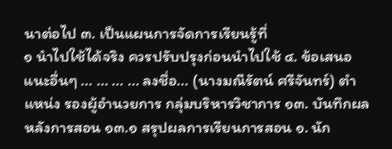นาต่อไป ๓. เป็นแผนการจัดการเรียนรู้ที่
๑ นำไปใช้ได้จริง ควรปรับปรุงก่อนนำไปใช้ ๔. ข้อเสนอแนะอื่นๆ ... ... ... ... ลงชื่อ... (นางมณีรัตน์ ศรีจันทร์) ตำแหน่ง รองผู้อำนวยการ กลุ่มบริหารวิชาการ ๑๓. บันทึกผลหลังการสอน ๑๓.๑ สรุปผลการเรียนการสอน ๑. นัก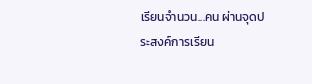เรียนจำนวน...คน ผ่านจุดประสงค์การเรียน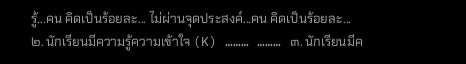รู้...คน คิดเป็นร้อยละ... ไม่ผ่านจุดประสงค์...คน คิดเป็นร้อยละ... ๒. นักเรียนมีความรู้ความเข้าใจ (K) ……… ……… ๓. นักเรียนมีค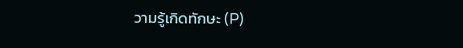วามรู้เกิดทักษะ (P)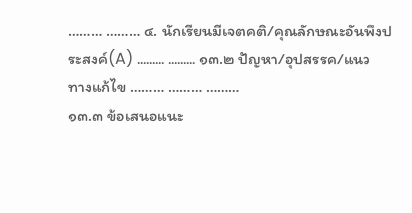……… ……… ๔. นักเรียนมีเจตคติ/คุณลักษณะอันพึงประสงค์(A) ……… ……… ๑๓.๒ ปัญหา/อุปสรรค/แนวทางแก้ไข ……… ……… ………
๑๓.๓ ข้อเสนอแนะ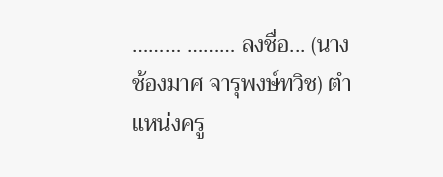……… ……… ลงชื่อ... (นางช้องมาศ จารุพงษ์ทวิช) ตำแหน่งครู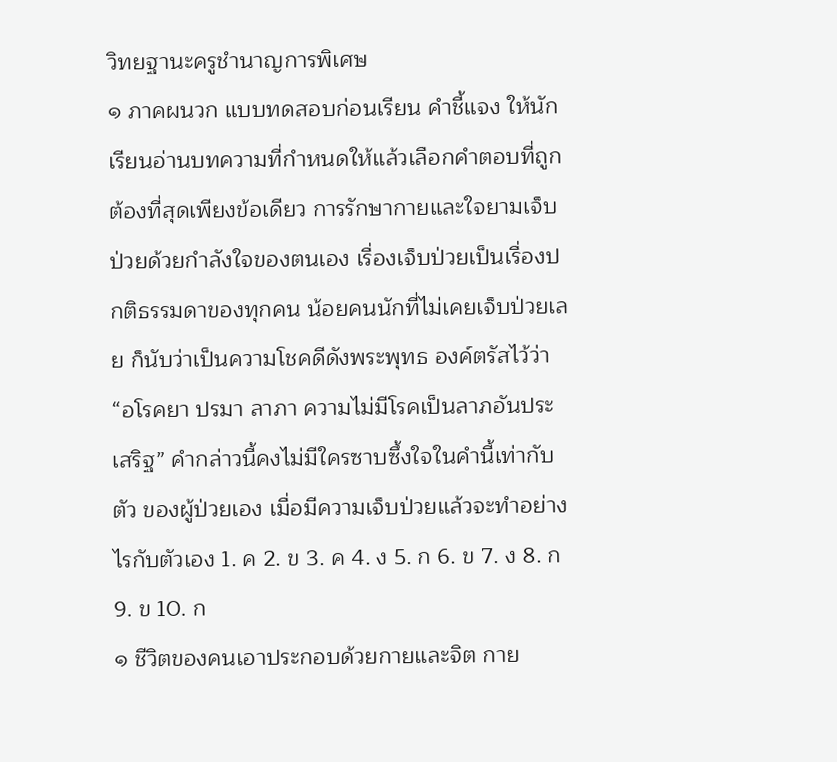วิทยฐานะครูชำนาญการพิเศษ
๑ ภาคผนวก แบบทดสอบก่อนเรียน คำชี้แจง ให้นักเรียนอ่านบทความที่กำหนดให้แล้วเลือกคำตอบที่ถูกต้องที่สุดเพียงข้อเดียว การรักษากายและใจยามเจ็บป่วยด้วยกำลังใจของตนเอง เรื่องเจ็บป่วยเป็นเรื่องปกติธรรมดาของทุกคน น้อยคนนักที่ไม่เคยเจ็บป่วยเลย ก็นับว่าเป็นความโชคดีดังพระพุทธ องค์ตรัสไว้ว่า “อโรคยา ปรมา ลาภา ความไม่มีโรคเป็นลาภอันประเสริฐ” คำกล่าวนี้คงไม่มีใครซาบซึ้งใจในคำนี้เท่ากับตัว ของผู้ป่วยเอง เมื่อมีความเจ็บป่วยแล้วจะทำอย่างไรกับตัวเอง 1. ค 2. ข 3. ค 4. ง 5. ก 6. ข 7. ง 8. ก 9. ข 10. ก
๑ ชีวิตของคนเอาประกอบด้วยกายและจิต กาย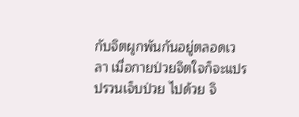กับจิตผูกพันกันอยู่ตลอดเวลา เมื่อกายป่วยจิตใจก็จะแปรปรวนเจ็บป่วย ไปด้วย จิ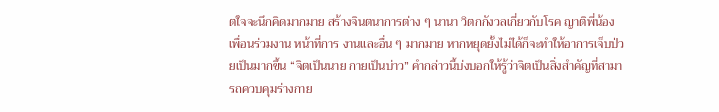ตใจจะนึกคิดมากมาย สร้างจินตนาการต่าง ๆ นานา วิตกกังวลเกี่ยวกับโรค ญาติพี่น้อง เพื่อนร่วมงาน หน้าที่การ งานและอื่น ๆ มากมาย หากหยุดยั้งไม่ได้ก็จะทำให้อาการเจ็บป่วยเป็นมากขึ้น “จิตเป็นนาย กายเป็นบ่าว” คำกล่าวนี้บ่งบอกให้รู้ว่าจิตเป็นสิ่งสำคัญที่สามารถควบคุมร่างกาย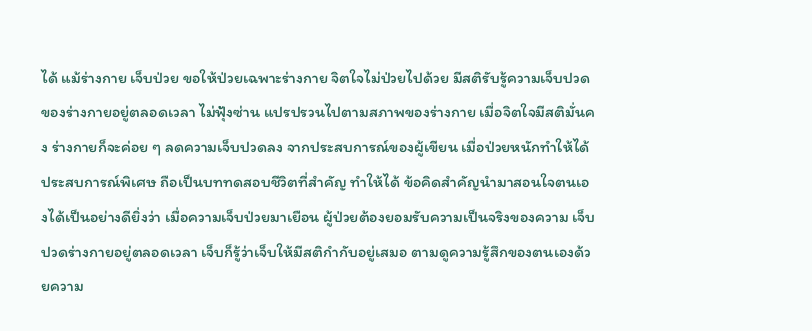ได้ แม้ร่างกาย เจ็บป่วย ขอให้ป่วยเฉพาะร่างกาย จิตใจไม่ป่วยไปด้วย มีสติรับรู้ความเจ็บปวดของร่างกายอยู่ตลอดเวลา ไม่ฟุ้งซ่าน แปรปรวนไปตามสภาพของร่างกาย เมื่อจิตใจมีสติมั่นคง ร่างกายก็จะค่อย ๆ ลดความเจ็บปวดลง จากประสบการณ์ของผู้เขียน เมื่อป่วยหนักทำให้ได้ประสบการณ์พิเศษ ถือเป็นบททดสอบชีวิตที่สำคัญ ทำให้ได้ ข้อคิดสำคัญนำมาสอนใจตนเองได้เป็นอย่างดียิ่งว่า เมื่อความเจ็บป่วยมาเยือน ผู้ป่วยต้องยอมรับความเป็นจริงของความ เจ็บปวดร่างกายอยู่ตลอดเวลา เจ็บก็รู้ว่าเจ็บให้มีสติกำกับอยู่เสมอ ตามดูความรู้สึกของตนเองด้วยความ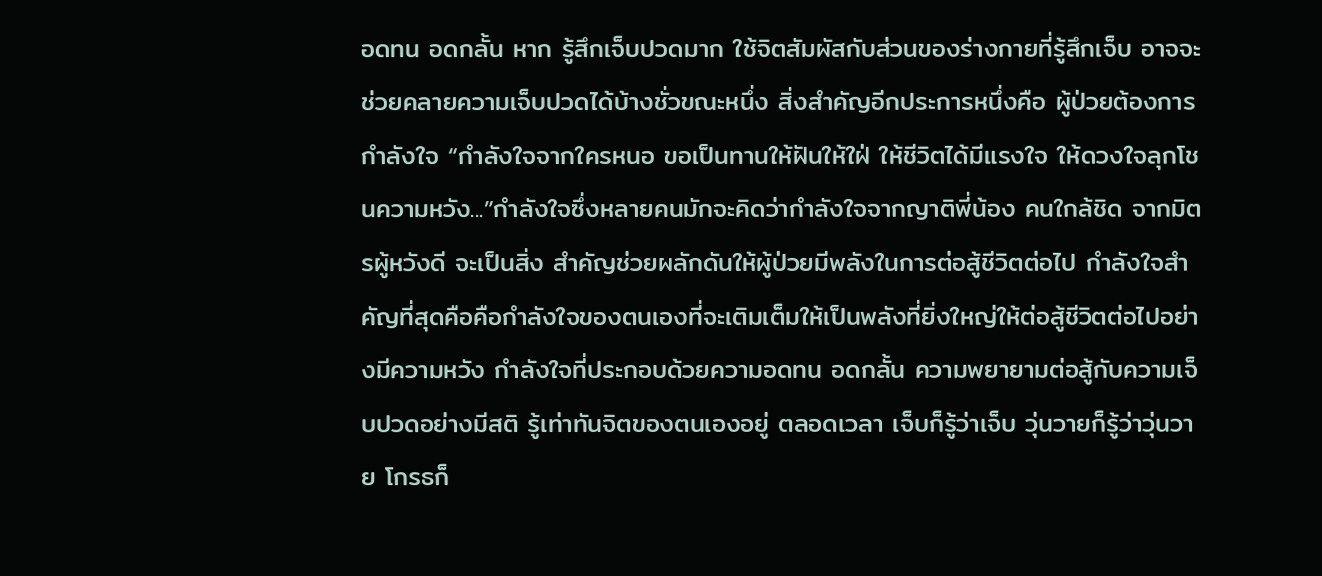อดทน อดกลั้น หาก รู้สึกเจ็บปวดมาก ใช้จิตสัมผัสกับส่วนของร่างกายที่รู้สึกเจ็บ อาจจะช่วยคลายความเจ็บปวดได้บ้างชั่วขณะหนึ่ง สิ่งสำคัญอีกประการหนึ่งคือ ผู้ป่วยต้องการกำลังใจ “กำลังใจจากใครหนอ ขอเป็นทานให้ฝันให้ใฝ่ ให้ชีวิตได้มีแรงใจ ให้ดวงใจลุกโชนความหวัง...”กำลังใจซึ่งหลายคนมักจะคิดว่ากำลังใจจากญาติพี่น้อง คนใกล้ชิด จากมิตรผู้หวังดี จะเป็นสิ่ง สำคัญช่วยผลักดันให้ผู้ป่วยมีพลังในการต่อสู้ชีวิตต่อไป กำลังใจสำคัญที่สุดคือคือกำลังใจของตนเองที่จะเติมเต็มให้เป็นพลังที่ยิ่งใหญ่ให้ต่อสู้ชีวิตต่อไปอย่างมีความหวัง กำลังใจที่ประกอบด้วยความอดทน อดกลั้น ความพยายามต่อสู้กับความเจ็บปวดอย่างมีสติ รู้เท่าทันจิตของตนเองอยู่ ตลอดเวลา เจ็บก็รู้ว่าเจ็บ วุ่นวายก็รู้ว่าวุ่นวาย โกรธก็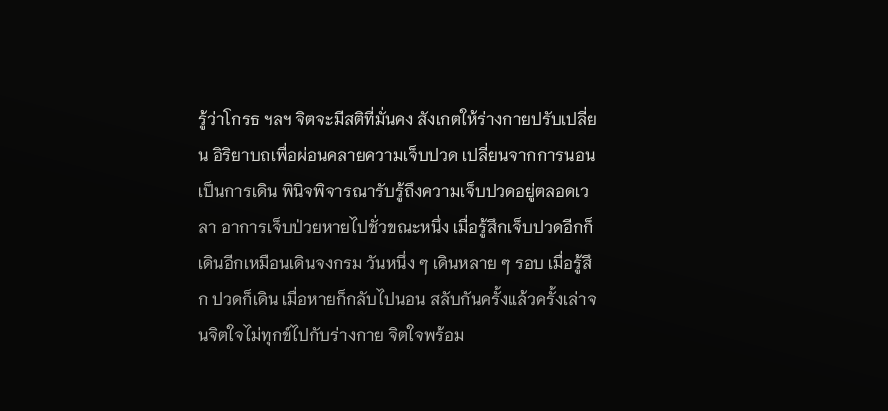รู้ว่าโกรธ ฯลฯ จิตจะมีสติที่มั่นคง สังเกตให้ร่างกายปรับเปลี่ยน อิริยาบถเพื่อผ่อนคลายความเจ็บปวด เปลี่ยนจากการนอนเป็นการเดิน พินิจพิจารณารับรู้ถึงความเจ็บปวดอยู่ตลอดเวลา อาการเจ็บป่วยหายไปชั่วขณะหนึ่ง เมื่อรู้สึกเจ็บปวดอีกก็เดินอีกเหมือนเดินจงกรม วันหนึ่ง ๆ เดินหลาย ๆ รอบ เมื่อรู้สึก ปวดก็เดิน เมื่อหายก็กลับไปนอน สลับกันครั้งแล้วครั้งเล่าจนจิตใจไม่ทุกข์ไปกับร่างกาย จิตใจพร้อม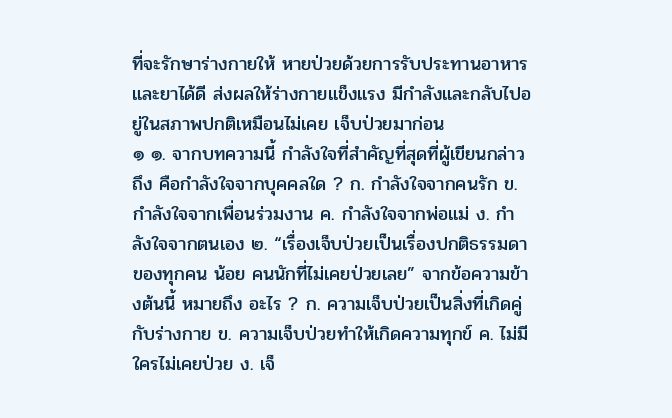ที่จะรักษาร่างกายให้ หายป่วยด้วยการรับประทานอาหารและยาได้ดี ส่งผลให้ร่างกายแข็งแรง มีกำลังและกลับไปอยู่ในสภาพปกติเหมือนไม่เคย เจ็บป่วยมาก่อน
๑ ๑. จากบทความนี้ กำลังใจที่สำคัญที่สุดที่ผู้เขียนกล่าวถึง คือกำลังใจจากบุคคลใด ? ก. กำลังใจจากคนรัก ข.กำลังใจจากเพื่อนร่วมงาน ค. กำลังใจจากพ่อแม่ ง. กำลังใจจากตนเอง ๒. “เรื่องเจ็บป่วยเป็นเรื่องปกติธรรมดาของทุกคน น้อย คนนักที่ไม่เคยป่วยเลย” จากข้อความข้างต้นนี้ หมายถึง อะไร ? ก. ความเจ็บป่วยเป็นสิ่งที่เกิดคู่กับร่างกาย ข. ความเจ็บป่วยทำให้เกิดความทุกข์ ค. ไม่มีใครไม่เคยป่วย ง. เจ็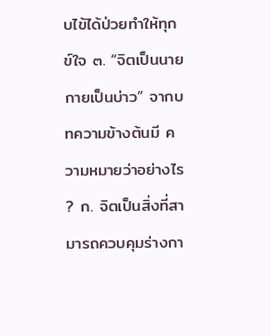บไข้ได้ป่วยทำให้ทุกข์ใจ ๓. “จิตเป็นนาย กายเป็นบ่าว” จากบทความข้างต้นมี ความหมายว่าอย่างไร ? ก. จิตเป็นสิ่งที่สามารถควบคุมร่างกา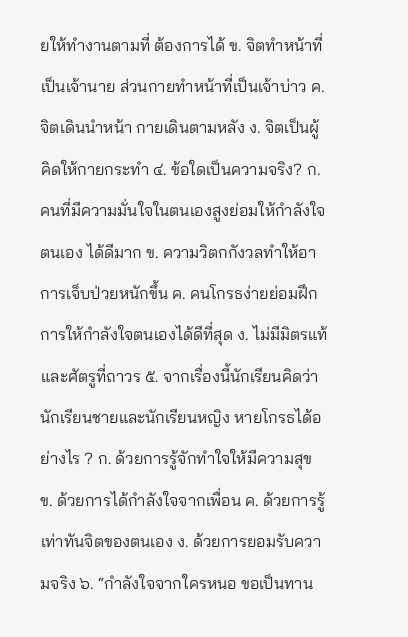ยให้ทำงานตามที่ ต้องการได้ ข. จิตทำหน้าที่เป็นเจ้านาย ส่วนกายทำหน้าที่เป็นเจ้าบ่าว ค. จิตเดินนำหน้า กายเดินตามหลัง ง. จิตเป็นผู้คิดให้กายกระทำ ๔. ข้อใดเป็นความจริง? ก. คนที่มีความมั่นใจในตนเองสูงย่อมให้กำลังใจตนเอง ได้ดีมาก ข. ความวิตกกังวลทำให้อาการเจ็บป่วยหนักขึ้น ค. คนโกรธง่ายย่อมฝึกการให้กำลังใจตนเองได้ดีที่สุด ง. ไม่มีมิตรแท้และศัตรูที่ถาวร ๕. จากเรื่องนี้นักเรียนคิดว่านักเรียนชายและนักเรียนหญิง หายโกรธได้อย่างไร ? ก. ด้วยการรู้จักทำใจให้มีความสุข ข. ด้วยการได้กำลังใจจากเพื่อน ค. ด้วยการรู้เท่าทันจิตของตนเอง ง. ด้วยการยอมรับความจริง ๖. “กำลังใจจากใครหนอ ขอเป็นทาน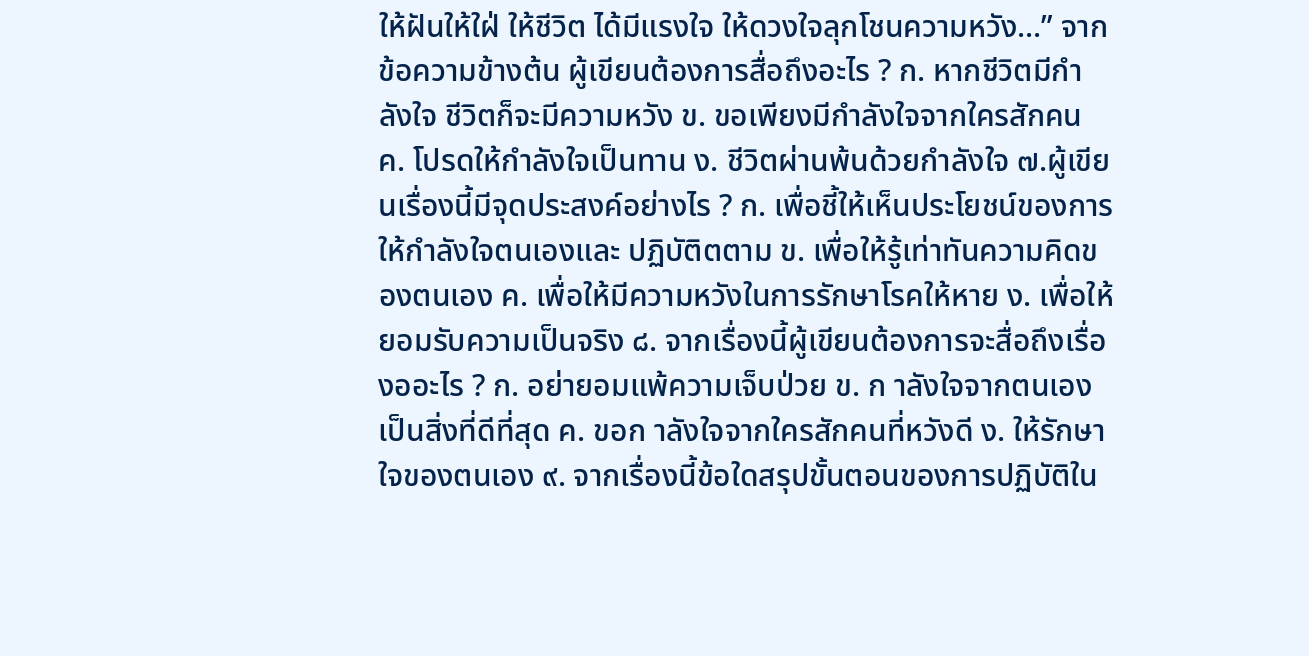ให้ฝันให้ใฝ่ ให้ชีวิต ได้มีแรงใจ ให้ดวงใจลุกโชนความหวัง...” จากข้อความข้างต้น ผู้เขียนต้องการสื่อถึงอะไร ? ก. หากชีวิตมีกำลังใจ ชีวิตก็จะมีความหวัง ข. ขอเพียงมีกำลังใจจากใครสักคน ค. โปรดให้กำลังใจเป็นทาน ง. ชีวิตผ่านพ้นด้วยกำลังใจ ๗.ผู้เขียนเรื่องนี้มีจุดประสงค์อย่างไร ? ก. เพื่อชี้ให้เห็นประโยชน์ของการให้กำลังใจตนเองและ ปฏิบัติตตาม ข. เพื่อให้รู้เท่าทันความคิดของตนเอง ค. เพื่อให้มีความหวังในการรักษาโรคให้หาย ง. เพื่อให้ยอมรับความเป็นจริง ๘. จากเรื่องนี้ผู้เขียนต้องการจะสื่อถึงเรื่องออะไร ? ก. อย่ายอมแพ้ความเจ็บป่วย ข. ก าลังใจจากตนเองเป็นสิ่งที่ดีที่สุด ค. ขอก าลังใจจากใครสักคนที่หวังดี ง. ให้รักษาใจของตนเอง ๙. จากเรื่องนี้ข้อใดสรุปขั้นตอนของการปฏิบัติใน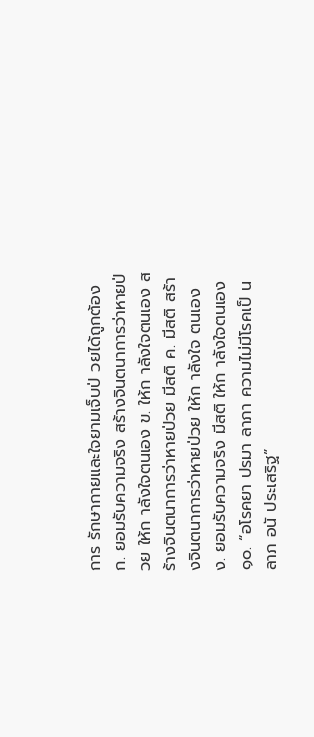การ รักษากายและใจยามเจ็บป่ วยได้ถูกต้อง ก. ยอมรับความจริง สร้างจินตนาการว่าหายป่วย ให้ก าลังใจตนเอง ข. ให้ก าลังใจตนเอง สร้างจินตนาการว่าหายป่วย มีสติ ค. มีสติ สร้างจินตนาการว่าหายป่วย ให้ก าลังใจ ตนเอง ง. ยอมรับความจริง มีสติ ให้ก าลังใจตนเอง ๑๐. “อโรคยา ปรมา ลาภา ความไม่มีโรคเป็ นลาภ อนั ประเสริฐ”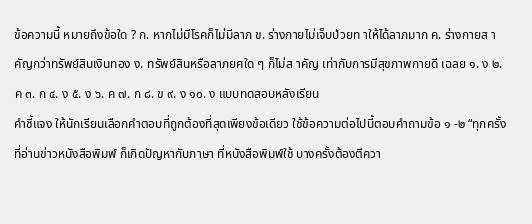ข้อความนี้ หมายถึงข้อใด ? ก. หากไม่มีโรคก็ไม่มีลาภ ข. ร่างกายไม่เจ็บป่วยท าให้ได้ลาภมาก ค. ร่างกายส าคัญกว่าทรัพย์สินเงินทอง ง. ทรัพย์สินหรือลาภยศใด ๆ ก็ไม่ส าคัญ เท่ากับการมีสุขภาพกายดี เฉลย ๑. ง ๒. ค ๓. ก ๔. ง ๕. ง ๖. ค ๗. ก ๘. ข ๙. ง ๑๐. ง แบบทดสอบหลังเรียน
คำชี้แจง ให้นักเรียนเลือกคำตอบที่ถูกต้องที่สุดเพียงข้อเดียว ใช้ข้อความต่อไปนี้ตอบคำถามข้อ ๑ -๒ “ทุกครั้งที่อ่านข่าวหนังสือพิมพ์ ก็เกิดปัญหากับภาษา ที่หนังสือพิมพ์ใช้ บางครั้งต้องตีควา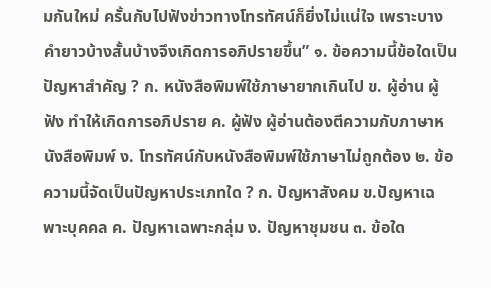มกันใหม่ ครั้นกับไปฟังข่าวทางโทรทัศน์ก็ยิ่งไม่แน่ใจ เพราะบางคำยาวบ้างสั้นบ้างจึงเกิดการอภิปรายขึ้น” ๑. ข้อความนี้ข้อใดเป็นปัญหาสำคัญ ? ก. หนังสือพิมพ์ใช้ภาษายากเกินไป ข. ผู้อ่าน ผู้ฟัง ทำให้เกิดการอภิปราย ค. ผู้ฟัง ผู้อ่านต้องตีความกับภาษาหนังสือพิมพ์ ง. โทรทัศน์กับหนังสือพิมพ์ใช้ภาษาไม่ถูกต้อง ๒. ข้อความนี้จัดเป็นปัญหาประเภทใด ? ก. ปัญหาสังคม ข.ปัญหาเฉพาะบุคคล ค. ปัญหาเฉพาะกลุ่ม ง. ปัญหาชุมชน ๓. ข้อใด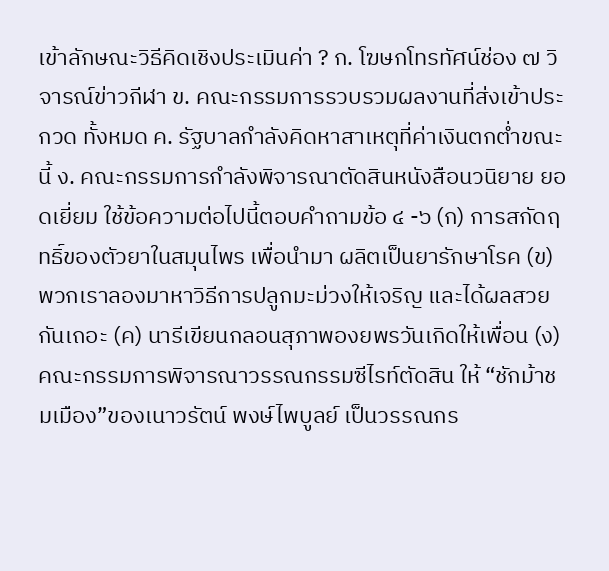เข้าลักษณะวิธีคิดเชิงประเมินค่า ? ก. โฆษกโทรทัศน์ช่อง ๗ วิจารณ์ข่าวกีฬา ข. คณะกรรมการรวบรวมผลงานที่ส่งเข้าประกวด ทั้งหมด ค. รัฐบาลกำลังคิดหาสาเหตุที่ค่าเงินตกต่ำขณะนี้ ง. คณะกรรมการกำลังพิจารณาตัดสินหนังสือนวนิยาย ยอดเยี่ยม ใช้ข้อความต่อไปนี้ตอบคำถามข้อ ๔ -๖ (ก) การสกัดฤทธิ์ของตัวยาในสมุนไพร เพื่อนำมา ผลิตเป็นยารักษาโรค (ข) พวกเราลองมาหาวิธีการปลูกมะม่วงให้เจริญ และได้ผลสวยกันเถอะ (ค) นารีเขียนกลอนสุภาพองยพรวันเกิดให้เพื่อน (ง) คณะกรรมการพิจารณาวรรณกรรมซีไรท์ตัดสิน ให้ “ชักม้าชมเมือง”ของเนาวรัตน์ พงษ์ไพบูลย์ เป็นวรรณกร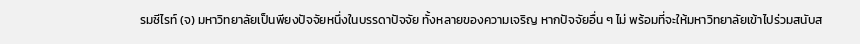รมซีไรท์ (จ) มหาวิทยาลัยเป็นพียงปัจจัยหนึ่งในบรรดาปัจจัย ทั้งหลายของความเจริญ หากปัจจัยอื่น ๆ ไม่ พร้อมที่จะให้มหาวิทยาลัยเข้าไปร่วมสนับส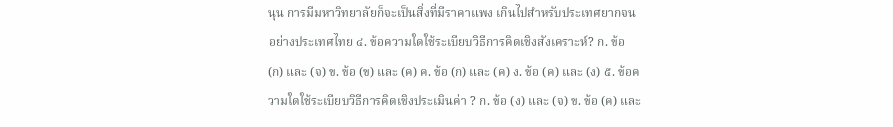นุน การมีมหาวิทยาลัยก็จะเป็นสิ่งที่มีราคาแพง เกินไปสำหรับประเทศยากจนอย่างประเทศไทย ๔. ข้อความใดใช้ระเบียบวิธีการคิดเชิงสังเคราะห์? ก. ข้อ (ก) และ (จ) ข. ข้อ (ข) และ (ค) ค. ข้อ (ก) และ (ค) ง. ข้อ (ค) และ (ง) ๕. ข้อความใดใช้ระเบียบวิธีการคิดเชิงประเมินค่า ? ก. ข้อ (ง) และ (จ) ข. ข้อ (ค) และ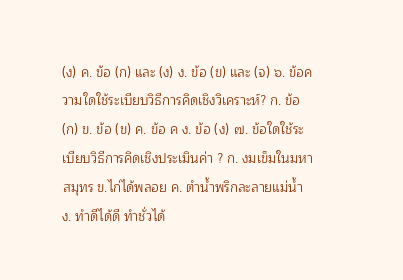(ง) ค. ข้อ (ก) และ (ง) ง. ข้อ (ข) และ (จ) ๖. ข้อความใดใช้ระเบียบวิธีการคิดเชิงวิเคราะห์? ก. ข้อ (ก) ข. ข้อ (ข) ค. ข้อ ค ง. ข้อ (ง) ๗. ข้อใดใช้ระเบียบวิธีการคิดเชิงประเมินค่า ? ก. งมเข็มในมหาสมุทร ข.ไก่ได้พลอย ค. ตำน้ำพริกละลายแม่น้ำ ง. ทำดีได้ดี ทำชั่วได้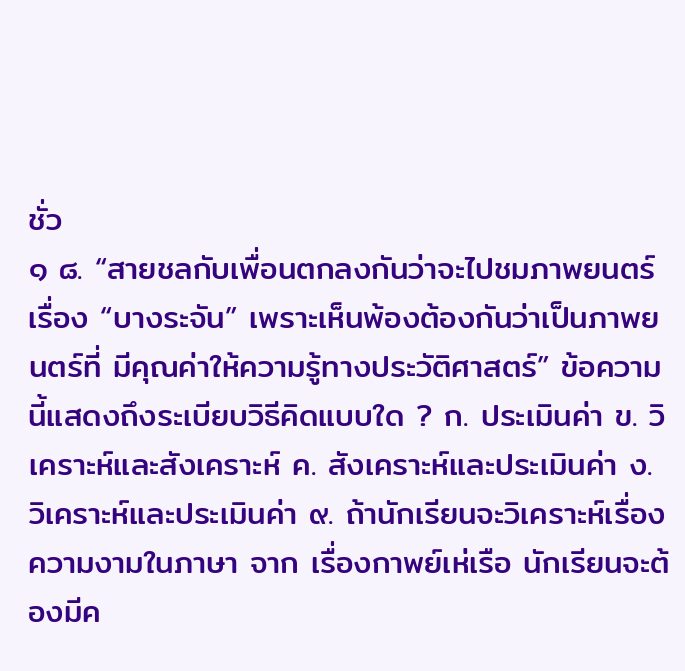ชั่ว
๑ ๘. “สายชลกับเพื่อนตกลงกันว่าจะไปชมภาพยนตร์เรื่อง “บางระจัน” เพราะเห็นพ้องต้องกันว่าเป็นภาพยนตร์ที่ มีคุณค่าให้ความรู้ทางประวัติศาสตร์” ข้อความนี้แสดงถึงระเบียบวิธีคิดแบบใด ? ก. ประเมินค่า ข. วิเคราะห์และสังเคราะห์ ค. สังเคราะห์และประเมินค่า ง. วิเคราะห์และประเมินค่า ๙. ถ้านักเรียนจะวิเคราะห์เรื่อง ความงามในภาษา จาก เรื่องกาพย์เห่เรือ นักเรียนจะต้องมีค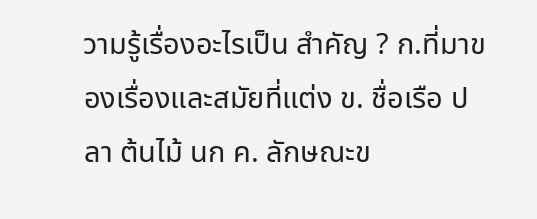วามรู้เรื่องอะไรเป็น สำคัญ ? ก.ที่มาของเรื่องและสมัยที่แต่ง ข. ชื่อเรือ ปลา ต้นไม้ นก ค. ลักษณะข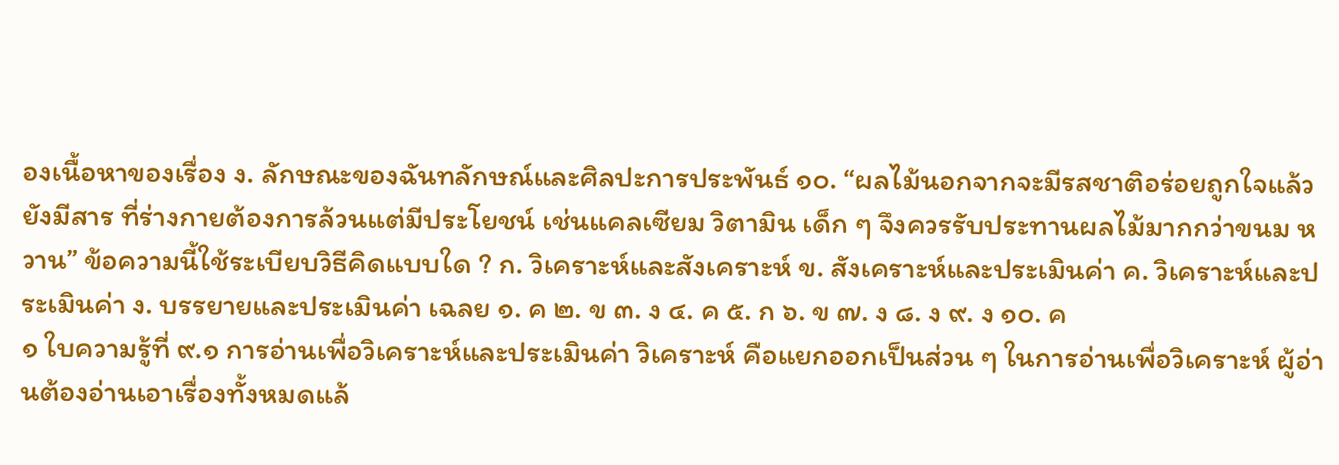องเนื้อหาของเรื่อง ง. ลักษณะของฉันทลักษณ์และศิลปะการประพันธ์ ๑๐. “ผลไม้นอกจากจะมีรสชาติอร่อยถูกใจแล้วยังมีสาร ที่ร่างกายต้องการล้วนแต่มีประโยชน์ เช่นแคลเซียม วิตามิน เด็ก ๆ จึงควรรับประทานผลไม้มากกว่าขนม หวาน” ข้อความนี้ใช้ระเบียบวิธีคิดแบบใด ? ก. วิเคราะห์และสังเคราะห์ ข. สังเคราะห์และประเมินค่า ค. วิเคราะห์และประเมินค่า ง. บรรยายและประเมินค่า เฉลย ๑. ค ๒. ข ๓. ง ๔. ค ๕. ก ๖. ข ๗. ง ๘. ง ๙. ง ๑๐. ค
๑ ใบความรู้ที่ ๙.๑ การอ่านเพื่อวิเคราะห์และประเมินค่า วิเคราะห์ คือแยกออกเป็นส่วน ๆ ในการอ่านเพื่อวิเคราะห์ ผู้อ่านต้องอ่านเอาเรื่องทั้งหมดแล้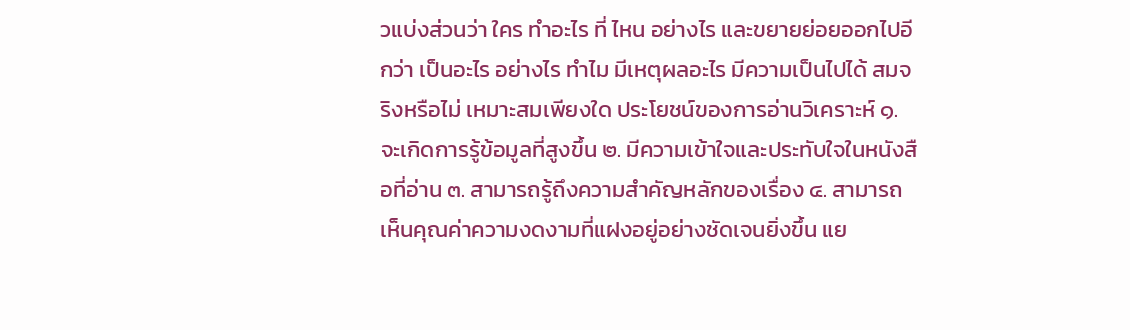วแบ่งส่วนว่า ใคร ทำอะไร ที่ ไหน อย่างไร และขยายย่อยออกไปอีกว่า เป็นอะไร อย่างไร ทำไม มีเหตุผลอะไร มีความเป็นไปได้ สมจริงหรือไม่ เหมาะสมเพียงใด ประโยชน์ของการอ่านวิเคราะห์ ๑. จะเกิดการรู้ข้อมูลที่สูงขึ้น ๒. มีความเข้าใจและประทับใจในหนังสือที่อ่าน ๓. สามารถรู้ถึงความสำคัญหลักของเรื่อง ๔. สามารถเห็นคุณค่าความงดงามที่แฝงอยู่อย่างชัดเจนยิ่งขึ้น แย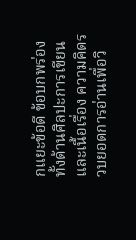กแยะข้อดี ข้อบกพร่องทั้งด้านศิลปะการเขียนและเนื้อเรื่อง ความคิดรวบยอดการอ่านเพื่อวิ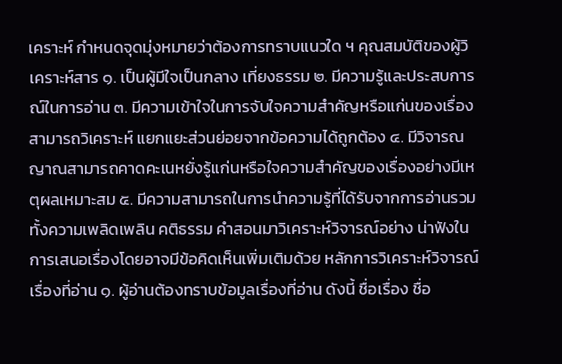เคราะห์ กำหนดจุดมุ่งหมายว่าต้องการทราบแนวใด ฯ คุณสมบัติของผู้วิเคราะห์สาร ๑. เป็นผู้มีใจเป็นกลาง เที่ยงธรรม ๒. มีความรู้และประสบการณ์ในการอ่าน ๓. มีความเข้าใจในการจับใจความสำคัญหรือแก่นของเรื่อง สามารถวิเคราะห์ แยกแยะส่วนย่อยจากข้อความได้ถูกต้อง ๔. มีวิจารณญาณสามารถคาดคะเนหยั่งรู้แก่นหรือใจความสำคัญของเรื่องอย่างมีเหตุผลเหมาะสม ๕. มีความสามารถในการนำความรู้ที่ได้รับจากการอ่านรวมทั้งความเพลิดเพลิน คติธรรม คำสอนมาวิเคราะห์วิจารณ์อย่าง น่าฟังในการเสนอเรื่องโดยอาจมีข้อคิดเห็นเพิ่มเติมด้วย หลักการวิเคราะห์วิจารณ์เรื่องที่อ่าน ๑. ผู้อ่านต้องทราบข้อมูลเรื่องที่อ่าน ดังนี้ ชื่อเรื่อง ชื่อ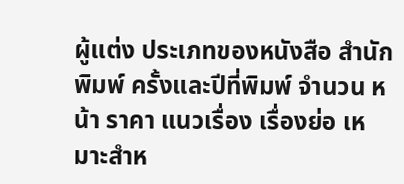ผู้แต่ง ประเภทของหนังสือ สำนักพิมพ์ ครั้งและปีที่พิมพ์ จำนวน หน้า ราคา แนวเรื่อง เรื่องย่อ เหมาะสำห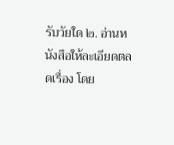รับวัยใด ๒. อ่านหนังสือให้ละเอียดตลดเรื่อง โดย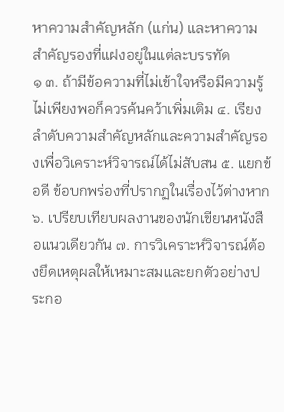หาความสำคัญหลัก (แก่น) และหาความสำคัญรองที่แฝงอยู่ในแต่ละบรรทัด
๑ ๓. ถ้ามีข้อความที่ไม่เข้าใจหรือมีความรู้ไม่เพียงพอก็ควรค้นคว้าเพิ่มเติม ๔. เรียงลำดับความสำคัญหลักและความสำคัญรองเพื่อวิเคราะห์วิจารณ์ได้ไม่สับสน ๕. แยกข้อดี ข้อบกพร่องที่ปรากฏในเรื่องไว้ต่างหาก ๖. เปรียบเทียบผลงานของนักเขียนหนังสือแนวเดียวกัน ๗. การวิเคราะห์วิจารณ์ต้องยึดเหตุผลให้เหมาะสมและยกตัวอย่างประกอ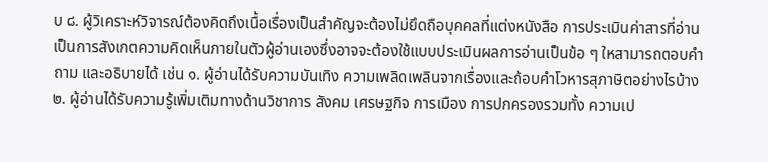บ ๘. ผู้วิเคราะห์วิจารณ์ต้องคิดถึงเนื้อเรื่องเป็นสำคัญจะต้องไม่ยึดถือบุคคลที่แต่งหนังสือ การประเมินค่าสารที่อ่าน เป็นการสังเกตความคิดเห็นภายในตัวผู้อ่านเองซึ่งอาจจะต้องใช้แบบประเมินผลการอ่านเป็นข้อ ๆ ใหสามารถตอบคำถาม และอธิบายได้ เช่น ๑. ผู้อ่านได้รับความบันเทิง ความเพลิดเพลินจากเรื่องและถ้อบคำโวหารสุภาษิตอย่างไรบ้าง ๒. ผู้อ่านได้รับความรู้เพิ่มเติมทางด้านวิชาการ สังคม เศรษฐกิจ การเมือง การปกครองรวมทั้ง ความเป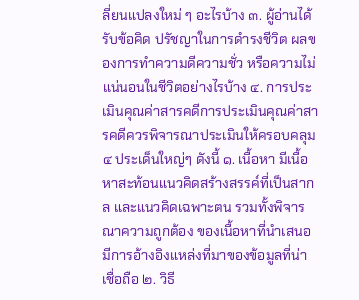ลี่ยนแปลงใหม่ ๆ อะไรบ้าง ๓. ผู้อ่านได้รับข้อคิด ปรัชญาในการดำรงชีวิต ผลของการทำความดีความชั่ว หรือความไม่แน่นอนในชีวิตอย่างไรบ้าง ๔. การประเมินคุณค่าสารคดีการประเมินคุณค่าสารคดีควรพิจารณาประเมินให้ครอบคลุม ๔ ประเด็นใหญ่ๆ ดังนี้ ๑. เนื้อหา มีเนื้อหาสะท้อนแนวคิดสร้างสรรค์ที่เป็นสากล และแนวคิดเฉพาะตน รวมทั้งพิจารณาความถูกต้อง ของเนื้อหาที่นำเสนอ มีการอ้างอิงแหล่งที่มาของข้อมูลที่น่าเชื่อถือ ๒. วิธี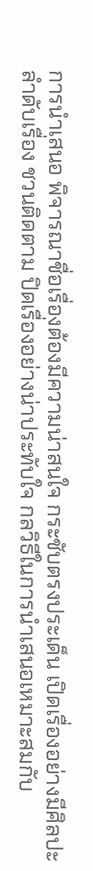การนำเสนอ พิจารณาชื่อเรื่องต้องมีความน่าสนใจ กระชับตรงประเด็น เปิดเรื่องอย่างมีศิลปะ ลำดับเรื่อง ชวนติดตาม ปิดเรื่องอย่างน่าประทับใจ กลวิธีในการนำเสนอเหมาะสมกับ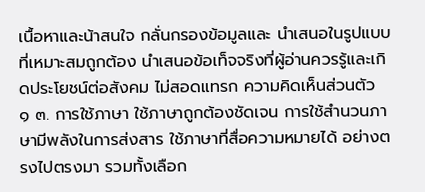เนื้อหาและน้าสนใจ กลั่นกรองข้อมูลและ นำเสนอในรูปแบบที่เหมาะสมถูกต้อง นำเสนอข้อเท็จจริงที่ผู้อ่านควรรู้และเกิดประโยชน์ต่อสังคม ไม่สอดแทรก ความคิดเห็นส่วนตัว
๑ ๓. การใช้ภาษา ใช้ภาษาถูกต้องชัดเจน การใช้สำนวนภาษามีพลังในการส่งสาร ใช้ภาษาที่สื่อความหมายได้ อย่างตรงไปตรงมา รวมทั้งเลือก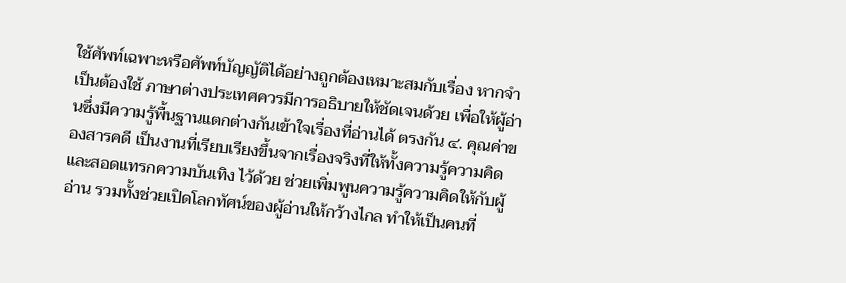ใช้ศัพท์เฉพาะหรือศัพท์บัญญัติได้อย่างถูกต้องเหมาะสมกับเรื่อง หากจำเป็นต้องใช้ ภาษาต่างประเทศควรมีการอธิบายให้ชัดเจนด้วย เพื่อให้ผู้อ่านซึ่งมีความรู้พื้นฐานแตกต่างกันเข้าใจเรื่องที่อ่านได้ ตรงกัน ๔. คุณค่าของสารคดี เป็นงานที่เรียบเรียงขึ้นจากเรื่องจริงที่ให้ทั้งความรู้ความคิด และสอดแทรกความบันเทิง ไว้ด้วย ช่วยเพิ่มพูนความรู้ความคิดให้กับผู้อ่าน รวมทั้งช่วยเปิดโลกทัศน์ของผู้อ่านให้กว้างไกล ทำให้เป็นคนที่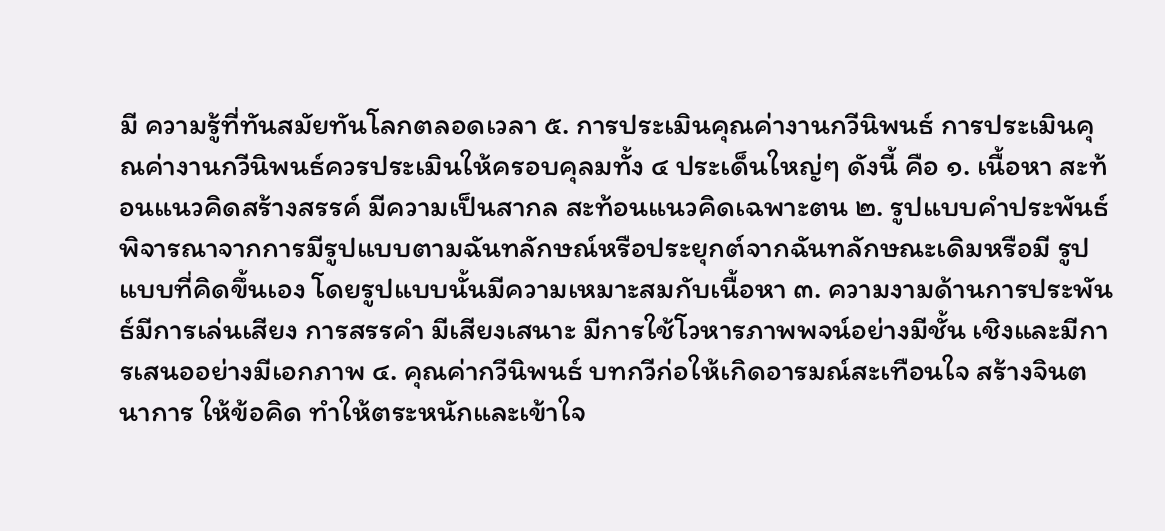มี ความรู้ที่ทันสมัยทันโลกตลอดเวลา ๕. การประเมินคุณค่างานกวีนิพนธ์ การประเมินคุณค่างานกวีนิพนธ์ควรประเมินให้ครอบคุลมทั้ง ๔ ประเด็นใหญ่ๆ ดังนี้ คือ ๑. เนื้อหา สะท้อนแนวคิดสร้างสรรค์ มีความเป็นสากล สะท้อนแนวคิดเฉพาะตน ๒. รูปแบบคำประพันธ์ พิจารณาจากการมีรูปแบบตามฉันทลักษณ์หรือประยุกต์จากฉันทลักษณะเดิมหรือมี รูปแบบที่คิดขึ้นเอง โดยรูปแบบนั้นมีความเหมาะสมกับเนื้อหา ๓. ความงามด้านการประพันธ์มีการเล่นเสียง การสรรคำ มีเสียงเสนาะ มีการใช้โวหารภาพพจน์อย่างมีชั้น เชิงและมีการเสนออย่างมีเอกภาพ ๔. คุณค่ากวีนิพนธ์ บทกวีก่อให้เกิดอารมณ์สะเทือนใจ สร้างจินตนาการ ให้ข้อคิด ทำให้ตระหนักและเข้าใจ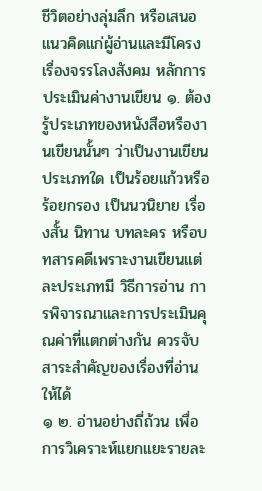ชีวิตอย่างลุ่มลึก หรือเสนอแนวคิดแก่ผู้อ่านและมีโครงเรื่องจรรโลงสังคม หลักการประเมินค่างานเขียน ๑. ต้องรู้ประเภทของหนังสือหรืองานเขียนนั้นๆ ว่าเป็นงานเขียนประเภทใด เป็นร้อยแก้วหรือ ร้อยกรอง เป็นนวนิยาย เรื่องสั้น นิทาน บทละคร หรือบทสารคดีเพราะงานเขียนแต่ละประเภทมี วิธีการอ่าน การพิจารณาและการประเมินคุณค่าที่แตกต่างกัน ควรจับสาระสำคัญของเรื่องที่อ่านให้ได้
๑ ๒. อ่านอย่างถี่ถ้วน เพื่อการวิเคราะห์แยกแยะรายละ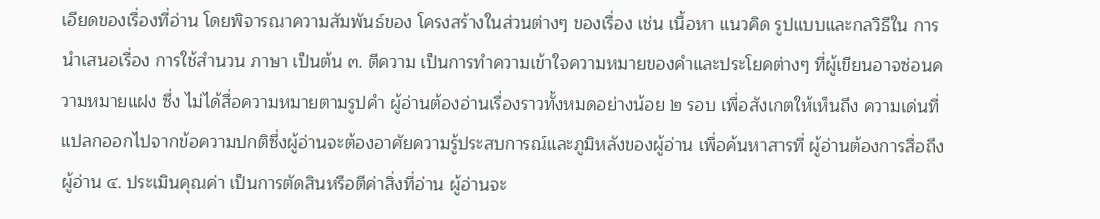เอียดของเรื่องที่อ่าน โดยพิจารณาความสัมพันธ์ของ โครงสร้างในส่วนต่างๆ ของเรื่อง เช่น เนื้อหา แนวคิด รูปแบบและกลวิธีใน การนำเสนอเรื่อง การใช้สำนวน ภาษา เป็นต้น ๓. ตีความ เป็นการทำความเข้าใจความหมายของคำและประโยคต่างๆ ที่ผู้เขียนอาจซ่อนความหมายแฝง ซึ่ง ไม่ได้สื่อความหมายตามรูปคำ ผู้อ่านต้องอ่านเรื่องราวทั้งหมดอย่างน้อย ๒ รอบ เพื่อสังเกตให้เห็นถึง ความเด่นที่ แปลกออกไปจากข้อความปกติซึ่งผู้อ่านจะต้องอาศัยความรู้ประสบการณ์และภูมิหลังของผู้อ่าน เพื่อค้นหาสารที่ ผู้อ่านต้องการสื่อถึงผู้อ่าน ๔. ประเมินคุณค่า เป็นการตัดสินหรือตีค่าสิ่งที่อ่าน ผู้อ่านจะ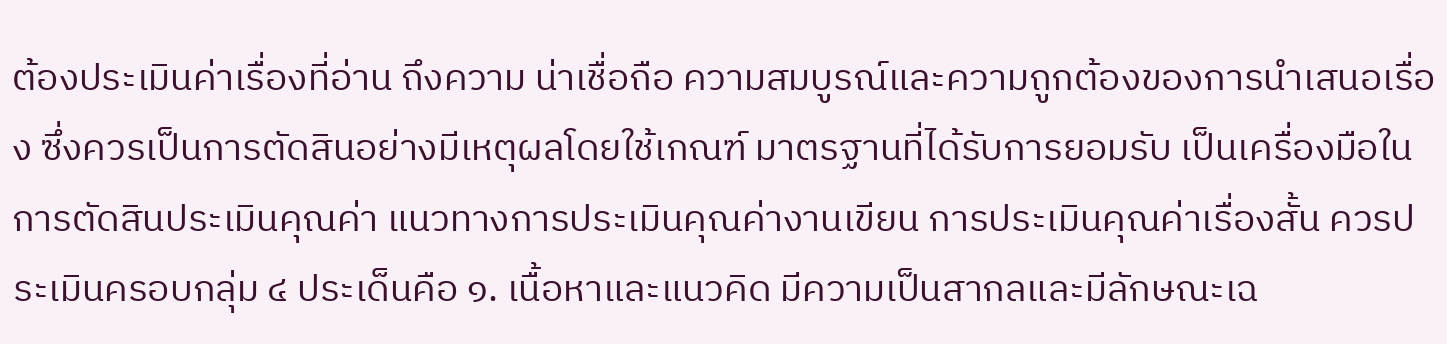ต้องประเมินค่าเรื่องที่อ่าน ถึงความ น่าเชื่อถือ ความสมบูรณ์และความถูกต้องของการนำเสนอเรื่อง ซึ่งควรเป็นการตัดสินอย่างมีเหตุผลโดยใช้เกณฑ์ มาตรฐานที่ได้รับการยอมรับ เป็นเครื่องมือในการตัดสินประเมินคุณค่า แนวทางการประเมินคุณค่างานเขียน การประเมินคุณค่าเรื่องสั้น ควรประเมินครอบกลุ่ม ๔ ประเด็นคือ ๑. เนื้อหาและแนวคิด มีความเป็นสากลและมีลักษณะเฉ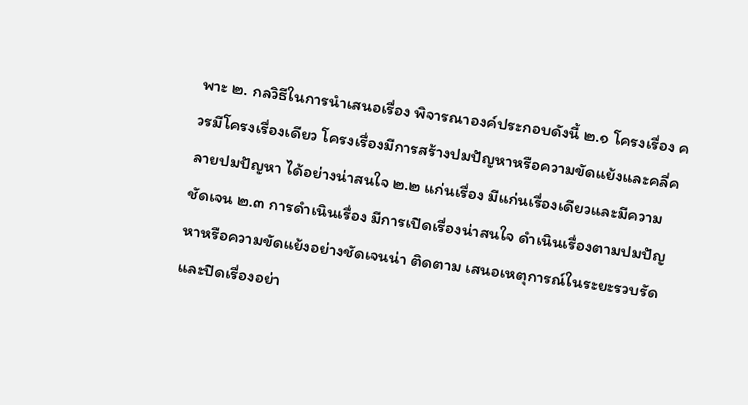พาะ ๒. กลวิธีในการนำเสนอเรื่อง พิจารณาองค์ประกอบดังนี้ ๒.๑ โครงเรื่อง ควรมีโครงเรื่องเดียว โครงเรื่องมีการสร้างปมปัญหาหรือความขัดแย้งและคลี่คลายปมปัญหา ได้อย่างน่าสนใจ ๒.๒ แก่นเรื่อง มีแก่นเรื่องเดียวและมีความชัดเจน ๒.๓ การดำเนินเรื่อง มีการเปิดเรื่องน่าสนใจ ดำเนินเรื่องตามปมปัญหาหรือความขัดแย้งอย่างชัดเจนน่า ติดตาม เสนอเหตุการณ์ในระยะรวบรัดและปิดเรื่องอย่า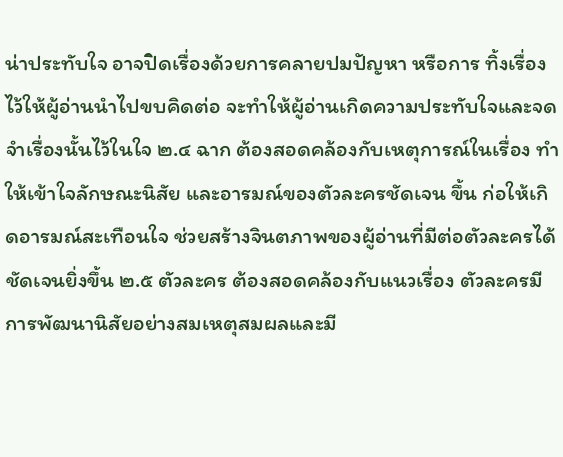น่าประทับใจ อาจปิดเรื่องด้วยการคลายปมปัญหา หรือการ ทิ้งเรื่องไว้ให้ผู้อ่านนำไปขบคิดต่อ จะทำให้ผู้อ่านเกิดความประทับใจและจดจำเรื่องนั้นไว้ในใจ ๒.๔ ฉาก ต้องสอดคล้องกับเหตุการณ์ในเรื่อง ทำให้เข้าใจลักษณะนิสัย และอารมณ์ของตัวละครชัดเจน ขึ้น ก่อให้เกิดอารมณ์สะเทือนใจ ช่วยสร้างจินตภาพของผู้อ่านที่มีต่อตัวละครได้ชัดเจนยิ่งขึ้น ๒.๕ ตัวละคร ต้องสอดคล้องกับแนวเรื่อง ตัวละครมีการพัฒนานิสัยอย่างสมเหตุสมผลและมี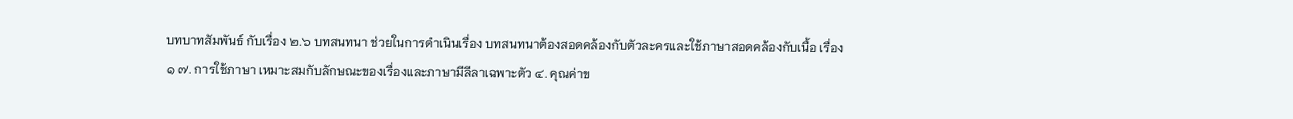บทบาทสัมพันธ์ กับเรื่อง ๒.๖ บทสนทนา ช่วยในการดำเนินเรื่อง บทสนทนาต้องสอดคล้องกับตัวละครและใช้ภาษาสอดคล้องกับเนื้อ เรื่อง
๑ ๗. การใช้ภาษา เหมาะสมกับลักษณะของเรื่องและภาษามีลีลาเฉพาะตัว ๔. คุณค่าข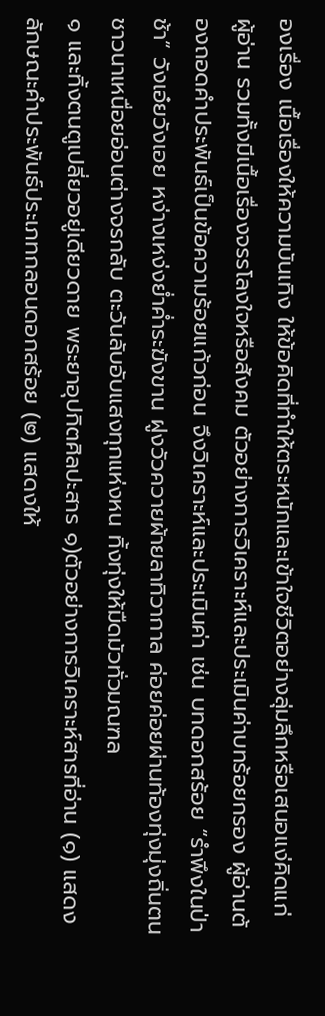องเรื่อง เนื้อเรื่องให้ความบันเทิง ให้ข้อคิดที่ทำให้ตระหนักและเข้าใจชีวิตอย่างลุ่มลึกหรือเสนอแง่คิดแก่ ผู้อ่าน รวมทั้งมีเนื้อเรื่องจรรโลงใจหรือสังคม ตัวอย่างการวิเคราะห์และประเมินค่าบทร้อยกรอง ผู้อ่านต้องถอดคำประพันธ์เป็นข้อความร้อยแก้วก่อน จึงวิเคราะห์และประเมินค่า เช่น บทดอกสร้อย “รำพึงในป่าช้า” วังเอ๋ยวังเอย หง่างเหง่งย่ำค่ำระฆังขาน ฝูงวัวควายผ้ายลาทิวากาล ค่อยค่อยผ่านท้องทุ่งมุ่งถิ่นตน ชาวนาเหนื่อยอ่อนต่างจรกลับ ตะวันลับอับแสงทุกแห่งหน ทิ้งทุ่งให้มืดมัวทั่วมณฑล
๑ และทิ้งตนตูเปลี่ยวอยู่เดียวดาย พระยาอุปกิตศิลปะสาร ๑)ตัวอย่างการวิเคราะห์สารที่อ่าน (๑) แสดงลักษณะคำประพันธ์ประเภทกลอนดอกสร้อย (๒) แสดงให้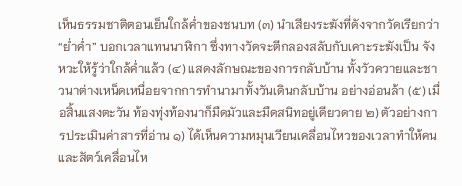เห็นธรรมชาติตอนเย็นใกล้ค่ำของชนบท (๓) นำเสียงระฆังที่ดังจากวัดเรียกว่า “ย่ำค่ำ” บอกเวลาแทนนาฬิกา ซึ่งทางวัดจะตีกลองสลับกับเคาะระฆังเป็น จังหวะให้รู้ว่าใกล้ค่ำแล้ว (๔) แสดงลักษณะของการกลับบ้าน ทั้งวัวควายและชาวนาต่างเหน็ดเหนื่อยจากการทำนามาทั้งวันเดินกลับบ้าน อย่างอ่อนล้า (๕) เมื่อสิ้นแสงตะวัน ท้องทุ่งท้องนาก็มืดมัวและมืดสนิทอยู่เดียวดาย ๒) ตัวอย่างการประเมินค่าสารที่อ่าน ๑) ได้เห็นความหมุนเวียนเคลื่อนไหวของเวลาทำให้คนและสัตว์เคลื่อนไห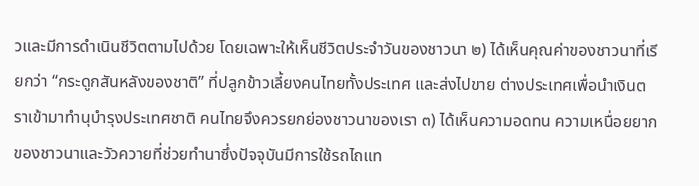วและมีการดำเนินชีวิตตามไปด้วย โดยเฉพาะให้เห็นชีวิตประจำวันของชาวนา ๒) ได้เห็นคุณค่าของชาวนาที่เรียกว่า “กระดูกสันหลังของชาติ” ที่ปลูกข้าวเลี้ยงคนไทยทั้งประเทศ และส่งไปขาย ต่างประเทศเพื่อนำเงินตราเข้ามาทำนุบำรุงประเทศชาติ คนไทยจึงควรยกย่องชาวนาของเรา ๓) ได้เห็นความอดทน ความเหนื่อยยากของชาวนาและวัวควายที่ช่วยทำนาซึ่งปัจจุบันมีการใช้รถไถแท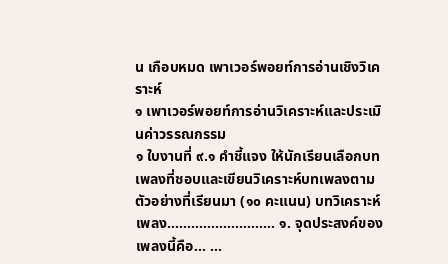น เกือบหมด เพาเวอร์พอยท์การอ่านเชิงวิเคราะห์
๑ เพาเวอร์พอยท์การอ่านวิเคราะห์และประเมินค่าวรรณกรรม
๑ ใบงานที่ ๙.๑ คำชี้แจง ให้นักเรียนเลือกบทเพลงที่ชอบและเขียนวิเคราะห์บทเพลงตามตัวอย่างที่เรียนมา (๑๐ คะแนน) บทวิเคราะห์เพลง……………………… ๑. จุดประสงค์ของเพลงนี้คือ... ...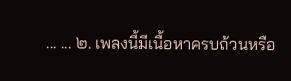... ... ๒. เพลงนี้มีเนื้อหาครบถ้วนหรือ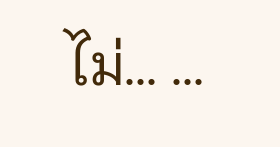ไม่... ...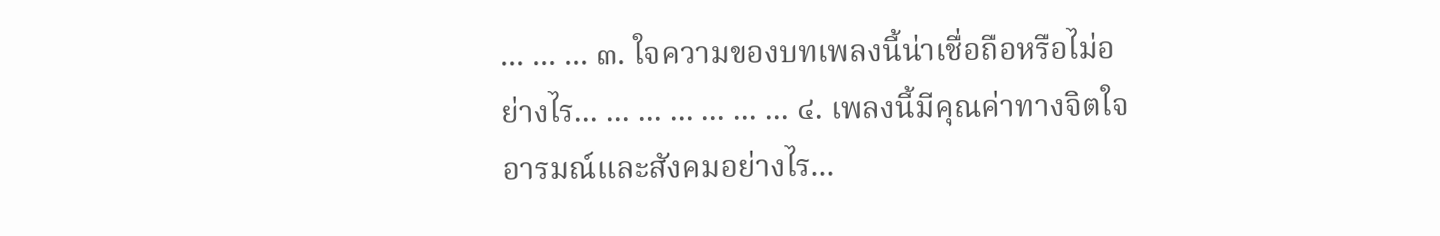... ... ... ๓. ใจความของบทเพลงนี้น่าเชื่อถือหรือไม่อย่างไร... ... ... ... ... ... ... ๔. เพลงนี้มีคุณค่าทางจิตใจ อารมณ์และสังคมอย่างไร...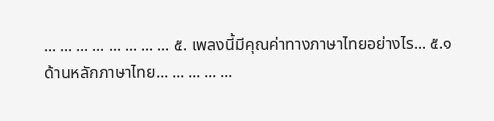... ... ... ... ... ... ... ... ๕. เพลงนี้มีคุณค่าทางภาษาไทยอย่างไร... ๕.๑ ด้านหลักภาษาไทย... ... ... ... ...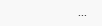...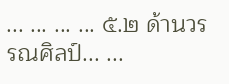... ... ... ... ๕.๒ ด้านวรรณศิลป์... ...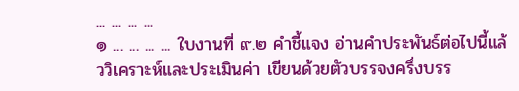... ... ... ...
๑ ... ... ... ... ใบงานที่ ๙.๒ คำชี้แจง อ่านคำประพันธ์ต่อไปนี้แล้ววิเคราะห์และประเมินค่า เขียนด้วยตัวบรรจงครึ่งบรร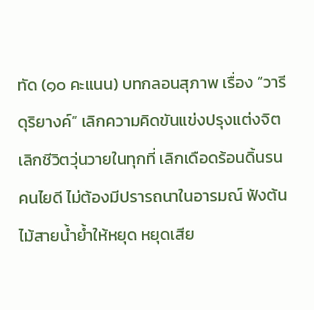ทัด (๑๐ คะแนน) บทกลอนสุภาพ เรื่อง “วารีดุริยางค์” เลิกความคิดขันแข่งปรุงแต่งจิต เลิกชีวิตวุ่นวายในทุกที่ เลิกเดือดร้อนดิ้นรนคนไยดี ไม่ต้องมีปรารถนาในอารมณ์ ฟังต้นไม้สายน้ำย้ำให้หยุด หยุดเสีย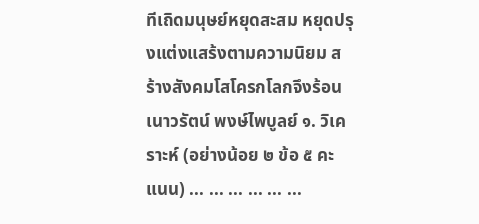ทีเถิดมนุษย์หยุดสะสม หยุดปรุงแต่งแสร้งตามความนิยม สร้างสังคมโสโครกโลกจึงร้อน เนาวรัตน์ พงษ์ไพบูลย์ ๑. วิเคราะห์ (อย่างน้อย ๒ ข้อ ๕ คะแนน) ... ... ... ... ... ...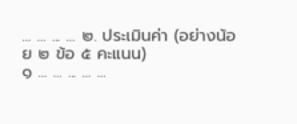... ... ... ... ๒. ประเมินค่า (อย่างน้อย ๒ ข้อ ๕ คะแนน)
๑ ... ... ... ... ...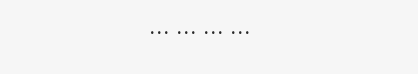... ... ... ...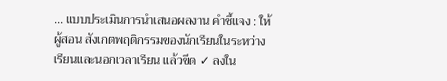... แบบประเมินการนำเสนอผลงาน คำชี้แจง : ให้ ผู้สอน สังเกตพฤติกรรมของนักเรียนในระหว่างเรียนและนอกเวลาเรียน แล้วขีด ✓ ลงใน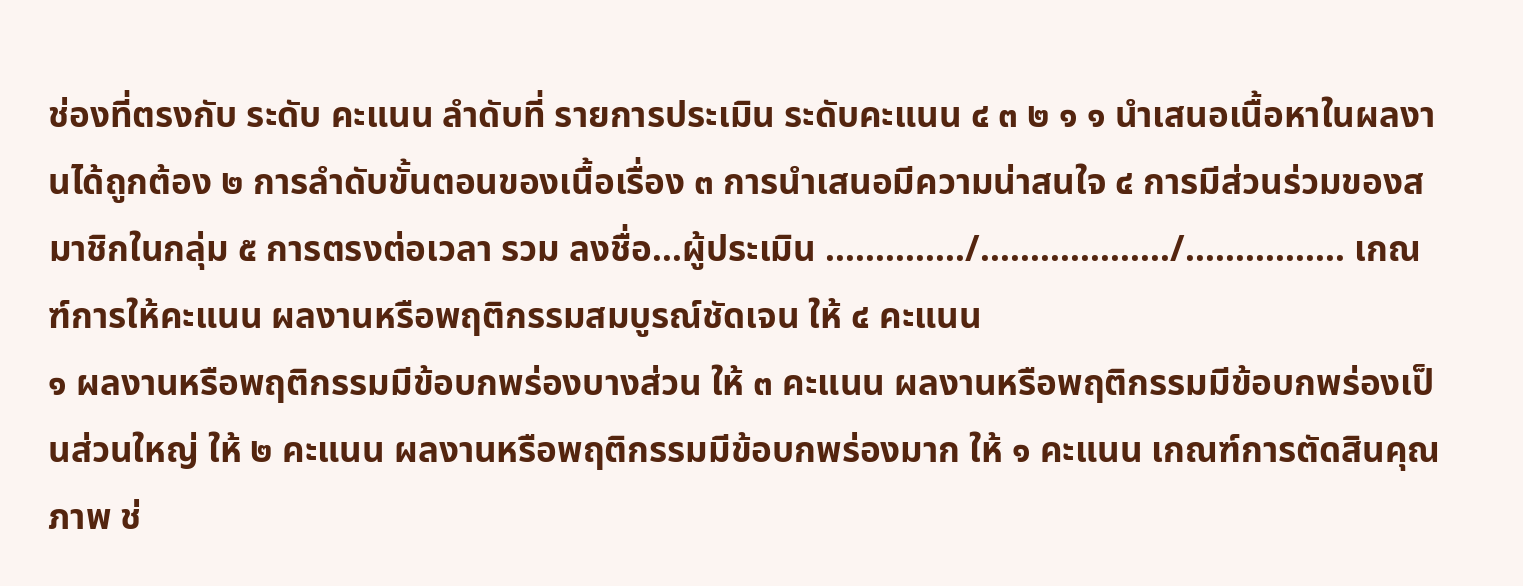ช่องที่ตรงกับ ระดับ คะแนน ลำดับที่ รายการประเมิน ระดับคะแนน ๔ ๓ ๒ ๑ ๑ นำเสนอเนื้อหาในผลงานได้ถูกต้อง ๒ การลำดับขั้นตอนของเนื้อเรื่อง ๓ การนำเสนอมีความน่าสนใจ ๔ การมีส่วนร่วมของสมาชิกในกลุ่ม ๕ การตรงต่อเวลา รวม ลงชื่อ...ผู้ประเมิน ............../.................../................ เกณฑ์การให้คะแนน ผลงานหรือพฤติกรรมสมบูรณ์ชัดเจน ให้ ๔ คะแนน
๑ ผลงานหรือพฤติกรรมมีข้อบกพร่องบางส่วน ให้ ๓ คะแนน ผลงานหรือพฤติกรรมมีข้อบกพร่องเป็นส่วนใหญ่ ให้ ๒ คะแนน ผลงานหรือพฤติกรรมมีข้อบกพร่องมาก ให้ ๑ คะแนน เกณฑ์การตัดสินคุณภาพ ช่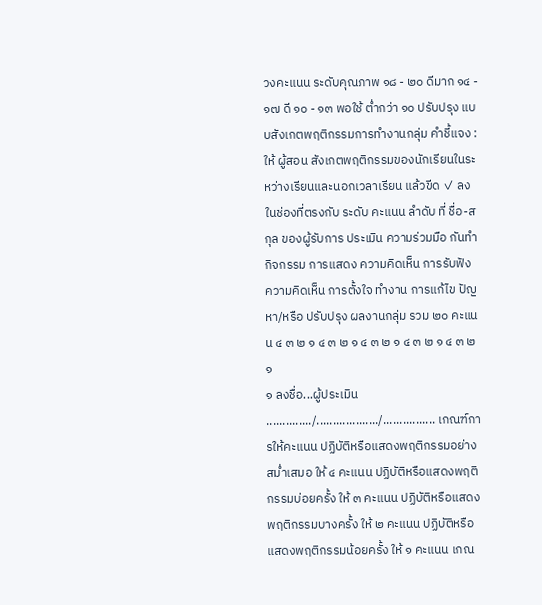วงคะแนน ระดับคุณภาพ ๑๘ - ๒๐ ดีมาก ๑๔ - ๑๗ ดี ๑๐ - ๑๓ พอใช้ ต่ำกว่า ๑๐ ปรับปรุง แบบสังเกตพฤติกรรมการทำงานกลุ่ม คำชี้แจง : ให้ ผู้สอน สังเกตพฤติกรรมของนักเรียนในระหว่างเรียนและนอกเวลาเรียน แล้วขีด ✓ ลงในช่องที่ตรงกับ ระดับ คะแนน ลำดับ ที่ ชื่อ-สกุล ของผู้รับการ ประเมิน ความร่วมมือ กันทำกิจกรรม การแสดง ความคิดเห็น การรับฟัง ความคิดเห็น การตั้งใจ ทำงาน การแก้ไข ปัญหา/หรือ ปรับปรุง ผลงานกลุ่ม รวม ๒๐ คะแนน ๔ ๓ ๒ ๑ ๔ ๓ ๒ ๑ ๔ ๓ ๒ ๑ ๔ ๓ ๒ ๑ ๔ ๓ ๒ ๑
๑ ลงชื่อ...ผู้ประเมิน ............../.................../................ เกณฑ์การให้คะแนน ปฏิบัติหรือแสดงพฤติกรรมอย่างสม่ำเสมอ ให้ ๔ คะแนน ปฏิบัติหรือแสดงพฤติกรรมบ่อยครั้ง ให้ ๓ คะแนน ปฏิบัติหรือแสดงพฤติกรรมบางครั้ง ให้ ๒ คะแนน ปฏิบัติหรือแสดงพฤติกรรมน้อยครั้ง ให้ ๑ คะแนน เกณ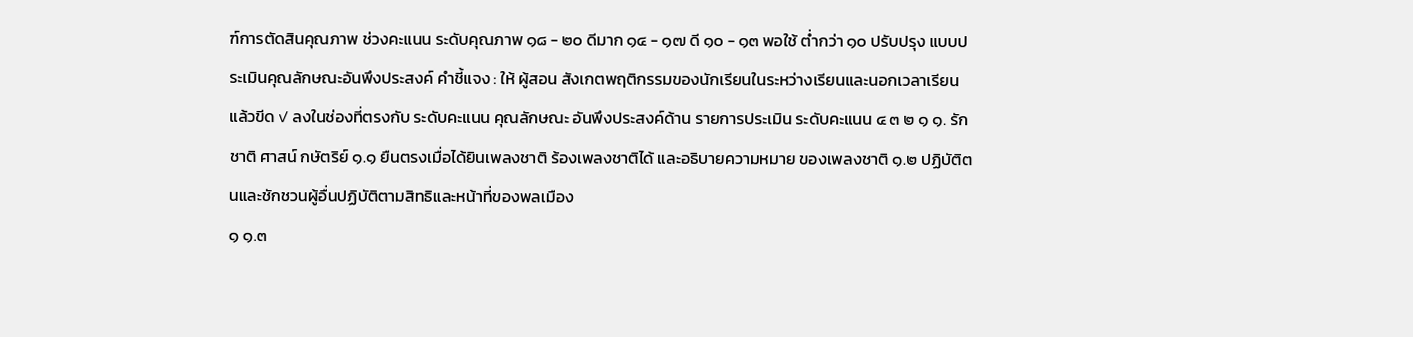ฑ์การตัดสินคุณภาพ ช่วงคะแนน ระดับคุณภาพ ๑๘ - ๒๐ ดีมาก ๑๔ - ๑๗ ดี ๑๐ - ๑๓ พอใช้ ต่ำกว่า ๑๐ ปรับปรุง แบบประเมินคุณลักษณะอันพึงประสงค์ คำชี้แจง : ให้ ผู้สอน สังเกตพฤติกรรมของนักเรียนในระหว่างเรียนและนอกเวลาเรียน แล้วขีด ✓ ลงในช่องที่ตรงกับ ระดับคะแนน คุณลักษณะ อันพึงประสงค์ด้าน รายการประเมิน ระดับคะแนน ๔ ๓ ๒ ๑ ๑. รักชาติ ศาสน์ กษัตริย์ ๑.๑ ยืนตรงเมื่อได้ยินเพลงชาติ ร้องเพลงชาติได้ และอธิบายความหมาย ของเพลงชาติ ๑.๒ ปฏิบัติตนและชักชวนผู้อื่นปฏิบัติตามสิทธิและหน้าที่ของพลเมือง
๑ ๑.๓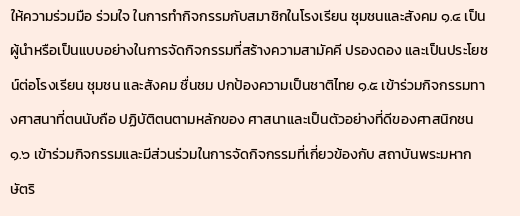ให้ความร่วมมือ ร่วมใจ ในการทำกิจกรรมกับสมาชิกในโรงเรียน ชุมชนและสังคม ๑.๔ เป็นผู้นำหรือเป็นแบบอย่างในการจัดกิจกรรมที่สร้างความสามัคคี ปรองดอง และเป็นประโยชน์ต่อโรงเรียน ชุมชน และสังคม ชื่นชม ปกป้องความเป็นชาติไทย ๑.๕ เข้าร่วมกิจกรรมทางศาสนาที่ตนนับถือ ปฏิบัติตนตามหลักของ ศาสนาและเป็นตัวอย่างที่ดีของศาสนิกชน ๑.๖ เข้าร่วมกิจกรรมและมีส่วนร่วมในการจัดกิจกรรมที่เกี่ยวข้องกับ สถาบันพระมหากษัตริ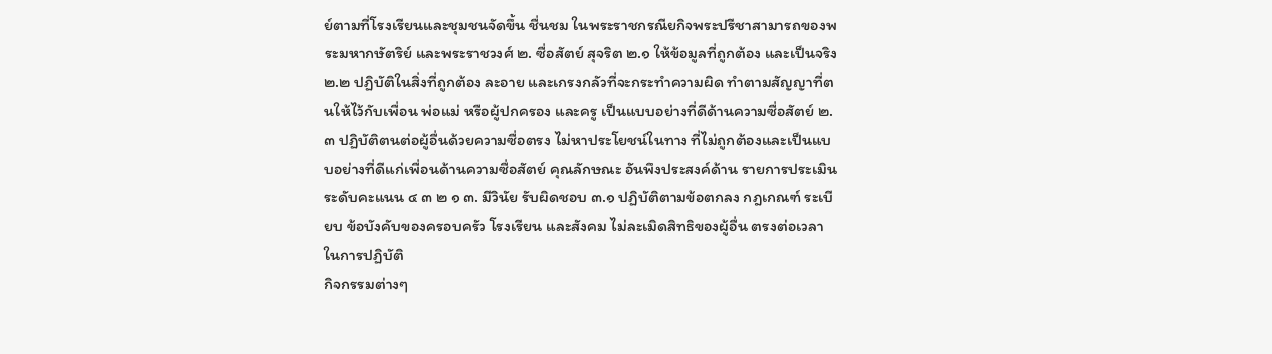ย์ตามที่โรงเรียนและชุมชนจัดขึ้น ชื่นชม ในพระราชกรณียกิจพระปรีชาสามารถของพระมหากษัตริย์ และพระราชวงศ์ ๒. ซื่อสัตย์ สุจริต ๒.๑ ให้ข้อมูลที่ถูกต้อง และเป็นจริง ๒.๒ ปฏิบัติในสิ่งที่ถูกต้อง ละอาย และเกรงกลัวที่จะกระทำความผิด ทำตามสัญญาที่ตนให้ไว้กับเพื่อน พ่อแม่ หรือผู้ปกครอง และครู เป็นแบบอย่างที่ดีด้านความซื่อสัตย์ ๒.๓ ปฏิบัติตนต่อผู้อื่นด้วยความซื่อตรง ไม่หาประโยชน์ในทาง ที่ไม่ถูกต้องและเป็นแบบอย่างที่ดีแก่เพื่อนด้านความซื่อสัตย์ คุณลักษณะ อันพึงประสงค์ด้าน รายการประเมิน ระดับคะแนน ๔ ๓ ๒ ๑ ๓. มีวินัย รับผิดชอบ ๓.๑ ปฏิบัติตามข้อตกลง กฎเกณฑ์ ระเบียบ ข้อบังคับของครอบครัว โรงเรียน และสังคม ไม่ละเมิดสิทธิของผู้อื่น ตรงต่อเวลาในการปฏิบัติ
กิจกรรมต่างๆ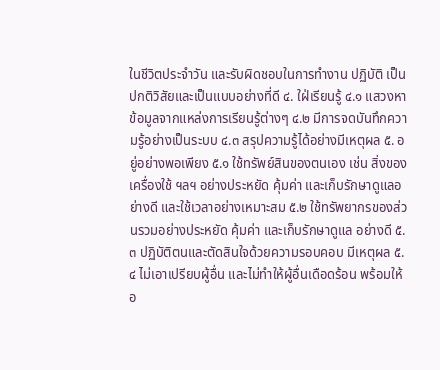ในชีวิตประจำวัน และรับผิดชอบในการทำงาน ปฏิบัติ เป็นปกติวิสัยและเป็นแบบอย่างที่ดี ๔. ใฝ่เรียนรู้ ๔.๑ แสวงหาข้อมูลจากแหล่งการเรียนรู้ต่างๆ ๔.๒ มีการจดบันทึกความรู้อย่างเป็นระบบ ๔.๓ สรุปความรู้ได้อย่างมีเหตุผล ๕. อยู่อย่างพอเพียง ๕.๑ ใช้ทรัพย์สินของตนเอง เช่น สิ่งของ เครื่องใช้ ฯลฯ อย่างประหยัด คุ้มค่า และเก็บรักษาดูแลอย่างดี และใช้เวลาอย่างเหมาะสม ๕.๒ ใช้ทรัพยากรของส่วนรวมอย่างประหยัด คุ้มค่า และเก็บรักษาดูแล อย่างดี ๕.๓ ปฏิบัติตนและตัดสินใจด้วยความรอบคอบ มีเหตุผล ๕.๔ ไม่เอาเปรียบผู้อื่น และไม่ทำให้ผู้อื่นเดือดร้อน พร้อมให้อ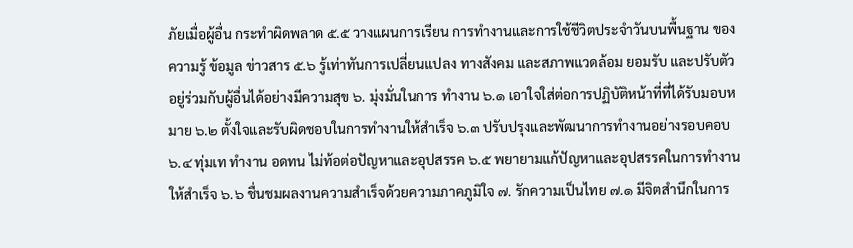ภัยเมื่อผู้อื่น กระทำผิดพลาด ๕.๕ วางแผนการเรียน การทำงานและการใช้ชีวิตประจำวันบนพื้นฐาน ของความรู้ ข้อมูล ข่าวสาร ๕.๖ รู้เท่าทันการเปลี่ยนแปลง ทางสังคม และสภาพแวดล้อม ยอมรับ และปรับตัว อยู่ร่วมกับผู้อื่นได้อย่างมีความสุข ๖. มุ่งมั่นในการ ทำงาน ๖.๑ เอาใจใส่ต่อการปฏิบัติหน้าที่ที่ได้รับมอบหมาย ๖.๒ ตั้งใจและรับผิดชอบในการทำงานให้สำเร็จ ๖.๓ ปรับปรุงและพัฒนาการทำงานอย่างรอบคอบ ๖.๔ ทุ่มเท ทำงาน อดทน ไม่ท้อต่อปัญหาและอุปสรรค ๖.๕ พยายามแก้ปัญหาและอุปสรรคในการทำงานให้สำเร็จ ๖.๖ ชื่นชมผลงานความสำเร็จด้วยความภาคภูมิใจ ๗. รักความเป็นไทย ๗.๑ มีจิตสำนึกในการ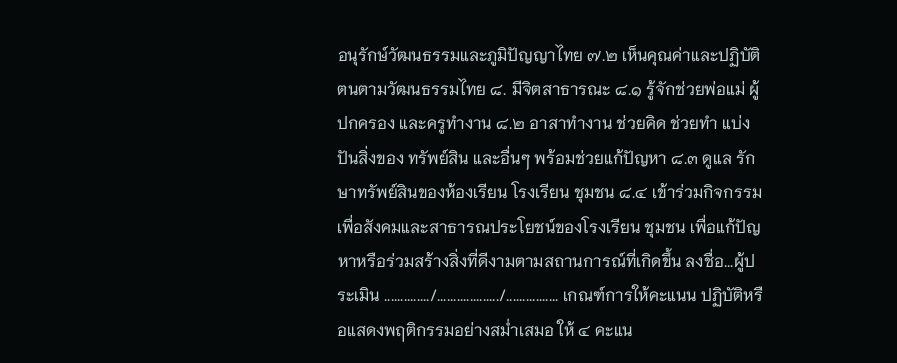อนุรักษ์วัฒนธรรมและภูมิปัญญาไทย ๗.๒ เห็นคุณค่าและปฏิบัติตนตามวัฒนธรรมไทย ๘. มีจิตสาธารณะ ๘.๑ รู้จักช่วยพ่อแม่ ผู้ปกครอง และครูทำงาน ๘.๒ อาสาทำงาน ช่วยคิด ช่วยทำ แบ่งปันสิ่งของ ทรัพย์สิน และอื่นๆ พร้อมช่วยแก้ปัญหา ๘.๓ ดูแล รักษาทรัพย์สินของห้องเรียน โรงเรียน ชุมชน ๘.๔ เข้าร่วมกิจกรรมเพื่อสังคมและสาธารณประโยชน์ของโรงเรียน ชุมชน เพื่อแก้ปัญหาหรือร่วมสร้างสิ่งที่ดีงามตามสถานการณ์ที่เกิดขึ้น ลงชื่อ...ผู้ประเมิน ............../.................../................ เกณฑ์การให้คะแนน ปฏิบัติหรือแสดงพฤติกรรมอย่างสม่ำเสมอ ให้ ๔ คะแน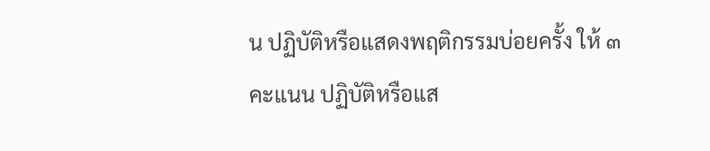น ปฏิบัติหรือแสดงพฤติกรรมบ่อยครั้ง ให้ ๓ คะแนน ปฏิบัติหรือแส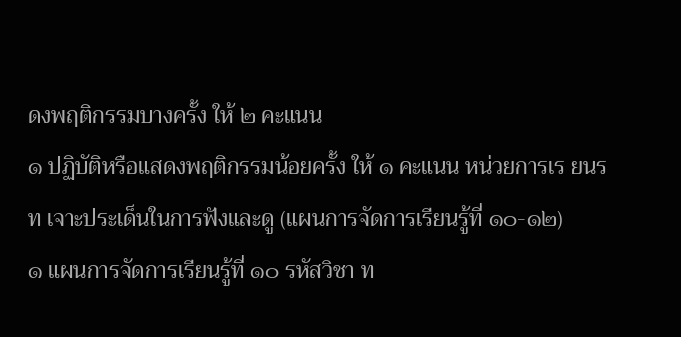ดงพฤติกรรมบางครั้ง ให้ ๒ คะแนน
๑ ปฏิบัติหรือแสดงพฤติกรรมน้อยครั้ง ให้ ๑ คะแนน หน่วยการเร ยนร ท เจาะประเด็นในการฟังและดู (แผนการจัดการเรียนรู้ที่ ๑๐-๑๒)
๑ แผนการจัดการเรียนรู้ที่ ๑๐ รหัสวิชา ท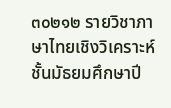๓๐๒๑๒ รายวิชาภาษาไทยเชิงวิเคราะห์ ชั้นมัธยมศึกษาปี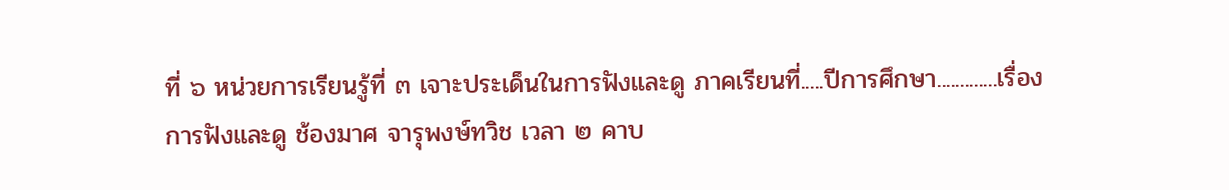ที่ ๖ หน่วยการเรียนรู้ที่ ๓ เจาะประเด็นในการฟังและดู ภาคเรียนที่.....ปีการศึกษา.............เรื่อง การฟังและดู ช้องมาศ จารุพงษ์ทวิช เวลา ๒ คาบ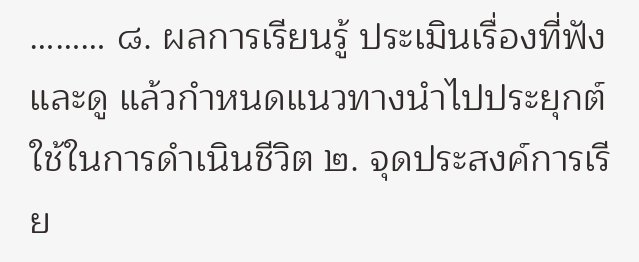……… ๘. ผลการเรียนรู้ ประเมินเรื่องที่ฟังและดู แล้วกำหนดแนวทางนำไปประยุกต์ใช้ในการดำเนินชีวิต ๒. จุดประสงค์การเรีย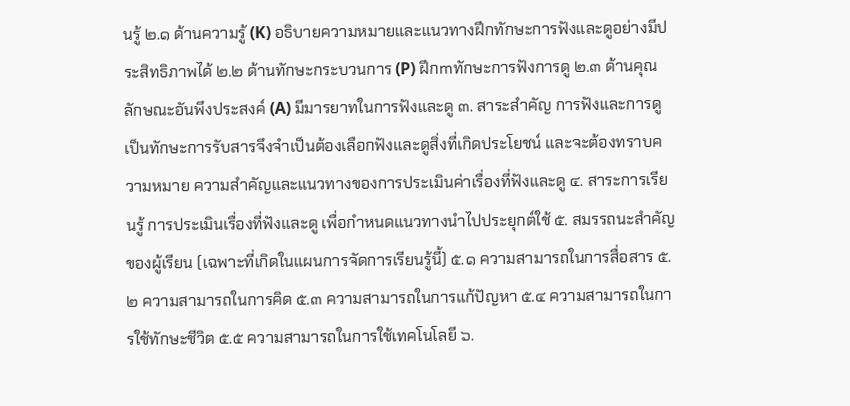นรู้ ๒.๑ ด้านความรู้ (K) อธิบายความหมายและแนวทางฝึกทักษะการฟังและดูอย่างมีประสิทธิภาพได้ ๒.๒ ด้านทักษะกระบวนการ (P) ฝึกmทักษะการฟังการดู ๒.๓ ด้านคุณลักษณะอันพึงประสงค์ (A) มีมารยาทในการฟังและดู ๓. สาระสำคัญ การฟังและการดูเป็นทักษะการรับสารจึงจำเป็นต้องเลือกฟังและดูสิ่งที่เกิดประโยชน์ และจะต้องทราบความหมาย ความสำคัญและแนวทางของการประเมินค่าเรื่องที่ฟังและดู ๔. สาระการเรียนรู้ การประเมินเรื่องที่ฟังและดู เพื่อกำหนดแนวทางนำไปประยุกต์ใช้ ๕. สมรรถนะสำคัญของผู้เรียน (เฉพาะที่เกิดในแผนการจัดการเรียนรู้นี้) ๕.๑ ความสามารถในการสื่อสาร ๕.๒ ความสามารถในการคิด ๕.๓ ความสามารถในการแก้ปัญหา ๕.๔ ความสามารถในการใช้ทักษะชีวิต ๕.๕ ความสามารถในการใช้เทคโนโลยี ๖.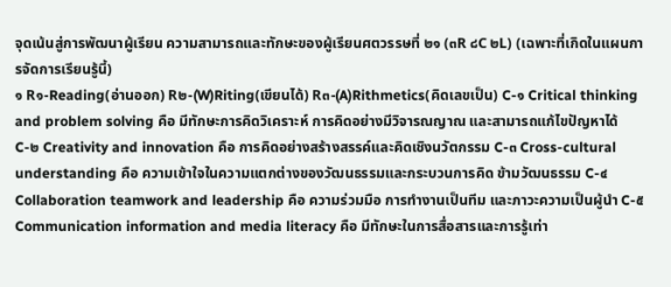จุดเน้นสู่การพัฒนาผู้เรียน ความสามารถและทักษะของผู้เรียนศตวรรษที่ ๒๑ (๓R ๘C ๒L) (เฉพาะที่เกิดในแผนการจัดการเรียนรู้นี้)
๑ R๑-Reading(อ่านออก) R๒-(W)Riting(เขียนได้) R๓-(A)Rithmetics(คิดเลขเป็น) C-๑ Critical thinking and problem solving คือ มีทักษะการคิดวิเคราะห์ การคิดอย่างมีวิจารณญาณ และสามารถแก้ไขปัญหาได้ C-๒ Creativity and innovation คือ การคิดอย่างสร้างสรรค์และคิดเชิงนวัตกรรม C-๓ Cross-cultural understanding คือ ความเข้าใจในความแตกต่างของวัฒนธรรมและกระบวนการคิด ข้ามวัฒนธรรม C-๔ Collaboration teamwork and leadership คือ ความร่วมมือ การทำงานเป็นทีม และภาวะความเป็นผู้นำ C-๕ Communication information and media literacy คือ มีทักษะในการสื่อสารและการรู้เท่า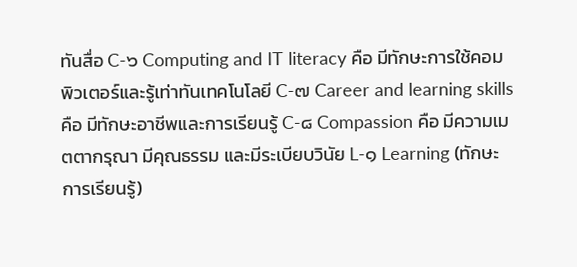ทันสื่อ C-๖ Computing and IT literacy คือ มีทักษะการใช้คอมพิวเตอร์และรู้เท่าทันเทคโนโลยี C-๗ Career and learning skills คือ มีทักษะอาชีพและการเรียนรู้ C-๘ Compassion คือ มีความเมตตากรุณา มีคุณธรรม และมีระเบียบวินัย L-๑ Learning (ทักษะการเรียนรู้)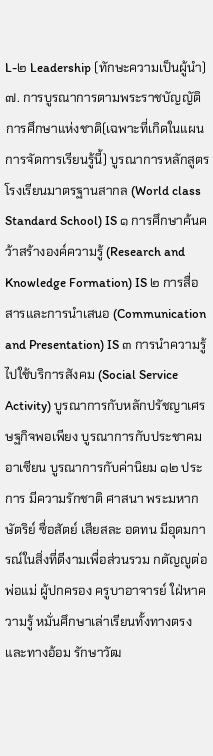L-๒ Leadership (ทักษะความเป็นผู้นำ) ๗. การบูรณาการตามพระราชบัญญัติการศึกษาแห่งชาติ(เฉพาะที่เกิดในแผนการจัดการเรียนรู้นี้) บูรณาการหลักสูตรโรงเรียนมาตรฐานสากล (World class Standard School) IS ๑ การศึกษาค้นคว้าสร้างองค์ความรู้ (Research and Knowledge Formation) IS ๒ การสื่อสารและการนำเสนอ (Communication and Presentation) IS ๓ การนำความรู้ไปใช้บริการสังคม (Social Service Activity) บูรณาการกับหลักปรัชญาเศรษฐกิจพอเพียง บูรณาการกับประชาคมอาเซียน บูรณาการกับค่านิยม ๑๒ ประการ มีความรักชาติ ศาสนา พระมหากษัตริย์ ซื่อสัตย์ เสียสละ อดทน มีอุดมการณ์ในสิ่งที่ดีงามเพื่อส่วนรวม กตัญญูต่อพ่อแม่ ผู้ปกครอง ครูบาอาจารย์ ใฝ่หาความรู้ หมั่นศึกษาเล่าเรียนทั้งทางตรงและทางอ้อม รักษาวัฒ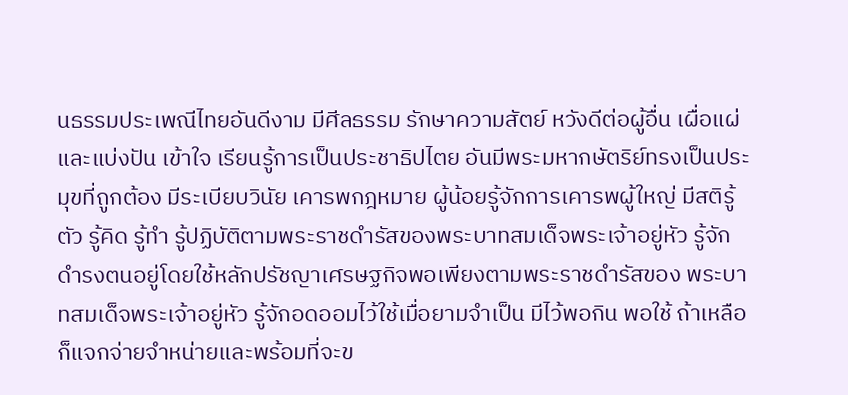นธรรมประเพณีไทยอันดีงาม มีศีลธรรม รักษาความสัตย์ หวังดีต่อผู้อื่น เผื่อแผ่และแบ่งปัน เข้าใจ เรียนรู้การเป็นประชาธิปไตย อันมีพระมหากษัตริย์ทรงเป็นประมุขที่ถูกต้อง มีระเบียบวินัย เคารพกฎหมาย ผู้น้อยรู้จักการเคารพผู้ใหญ่ มีสติรู้ตัว รู้คิด รู้ทำ รู้ปฏิบัติตามพระราชดำรัสของพระบาทสมเด็จพระเจ้าอยู่หัว รู้จักดำรงตนอยู่โดยใช้หลักปรัชญาเศรษฐกิจพอเพียงตามพระราชดำรัสของ พระบาทสมเด็จพระเจ้าอยู่หัว รู้จักอดออมไว้ใช้เมื่อยามจำเป็น มีไว้พอกิน พอใช้ ถ้าเหลือ ก็แจกจ่ายจำหน่ายและพร้อมที่จะข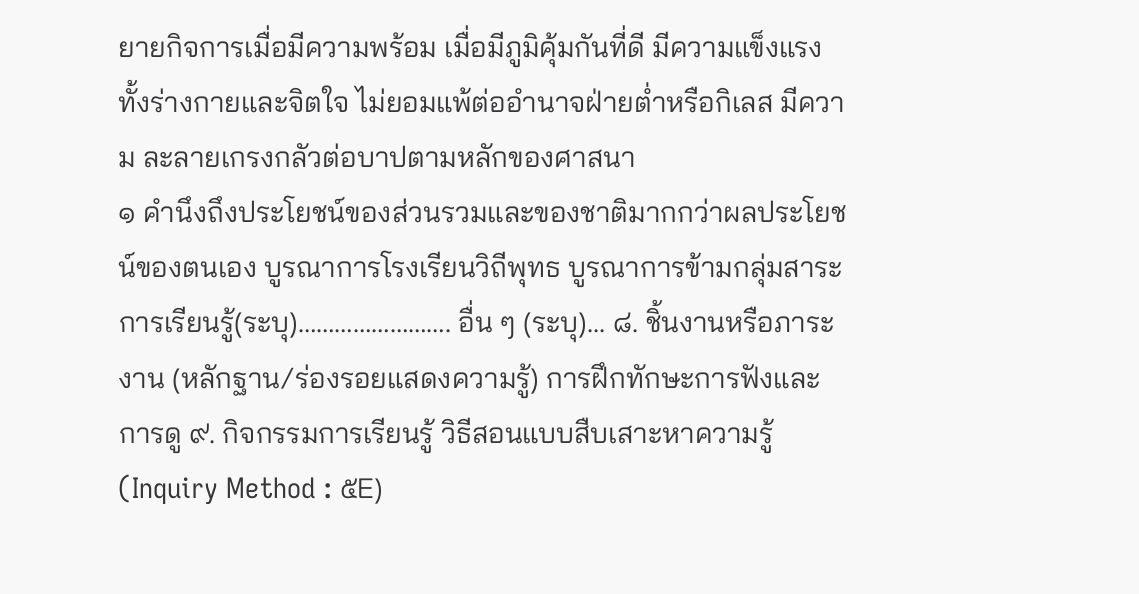ยายกิจการเมื่อมีความพร้อม เมื่อมีภูมิคุ้มกันที่ดี มีความแข็งแรงทั้งร่างกายและจิตใจ ไม่ยอมแพ้ต่ออำนาจฝ่ายต่ำหรือกิเลส มีความ ละลายเกรงกลัวต่อบาปตามหลักของศาสนา
๑ คำนึงถึงประโยชน์ของส่วนรวมและของชาติมากกว่าผลประโยชน์ของตนเอง บูรณาการโรงเรียนวิถีพุทธ บูรณาการข้ามกลุ่มสาระการเรียนรู้(ระบุ)……………………. อื่น ๆ (ระบุ)... ๘. ชิ้นงานหรือภาระงาน (หลักฐาน/ร่องรอยแสดงความรู้) การฝึกทักษะการฟังและการดู ๙. กิจกรรมการเรียนรู้ วิธีสอนแบบสืบเสาะหาความรู้ (Inquiry Method : ๕E)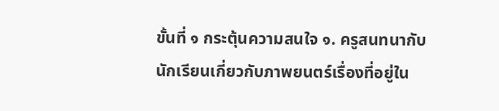ขั้นที่ ๑ กระตุ้นความสนใจ ๑. ครูสนทนากับนักเรียนเกี่ยวกับภาพยนตร์เรื่องที่อยู่ใน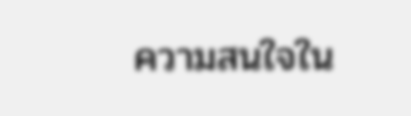ความสนใจใน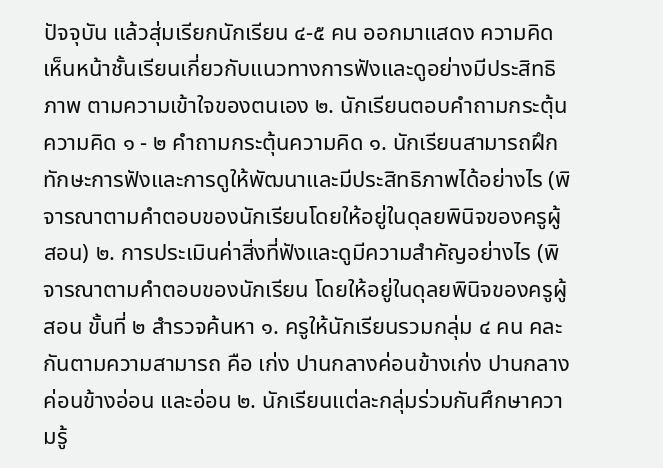ปัจจุบัน แล้วสุ่มเรียกนักเรียน ๔-๕ คน ออกมาแสดง ความคิดเห็นหน้าชั้นเรียนเกี่ยวกับแนวทางการฟังและดูอย่างมีประสิทธิภาพ ตามความเข้าใจของตนเอง ๒. นักเรียนตอบคำถามกระตุ้นความคิด ๑ - ๒ คำถามกระตุ้นความคิด ๑. นักเรียนสามารถฝึกทักษะการฟังและการดูให้พัฒนาและมีประสิทธิภาพได้อย่างไร (พิจารณาตามคำตอบของนักเรียนโดยให้อยู่ในดุลยพินิจของครูผู้สอน) ๒. การประเมินค่าสิ่งที่ฟังและดูมีความสำคัญอย่างไร (พิจารณาตามคำตอบของนักเรียน โดยให้อยู่ในดุลยพินิจของครูผู้สอน ขั้นที่ ๒ สำรวจค้นหา ๑. ครูให้นักเรียนรวมกลุ่ม ๔ คน คละกันตามความสามารถ คือ เก่ง ปานกลางค่อนข้างเก่ง ปานกลางค่อนข้างอ่อน และอ่อน ๒. นักเรียนแต่ละกลุ่มร่วมกันศึกษาความรู้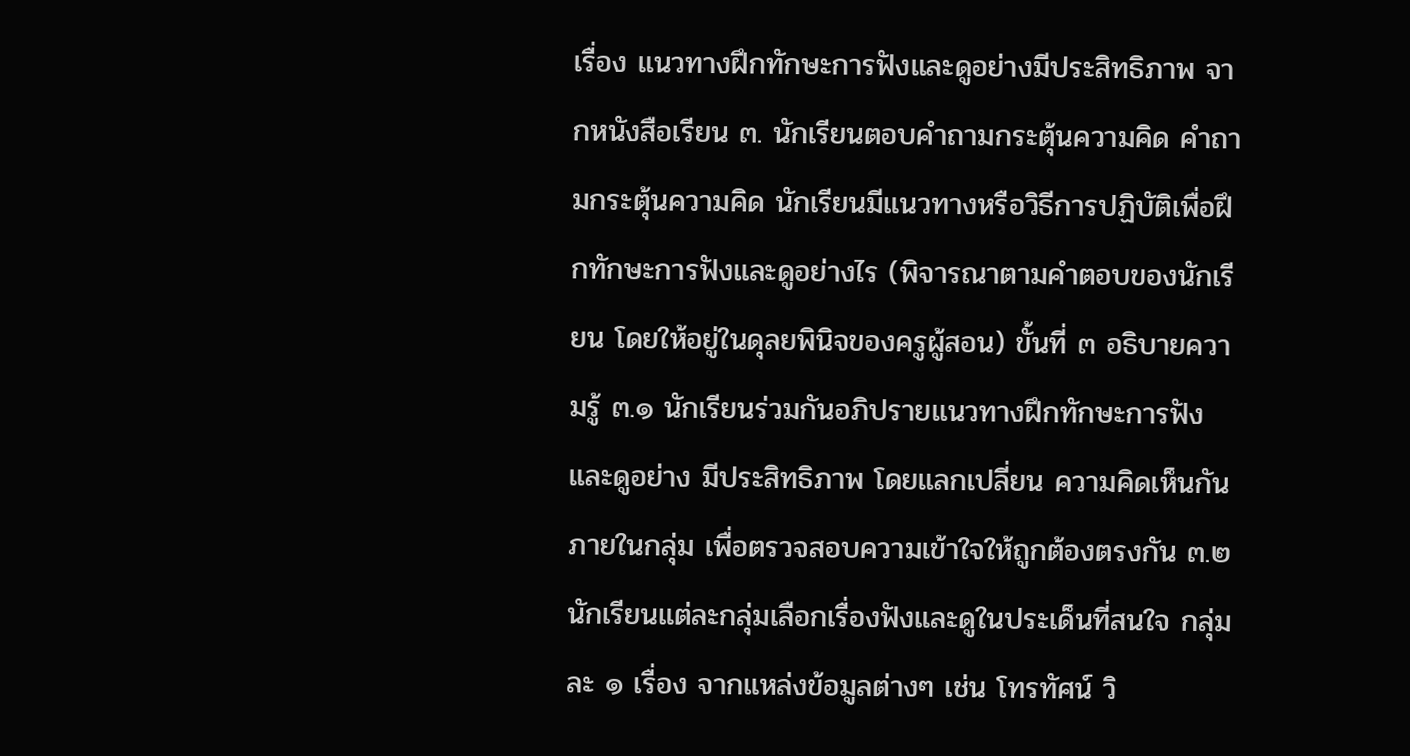เรื่อง แนวทางฝึกทักษะการฟังและดูอย่างมีประสิทธิภาพ จากหนังสือเรียน ๓. นักเรียนตอบคำถามกระตุ้นความคิด คำถามกระตุ้นความคิด นักเรียนมีแนวทางหรือวิธีการปฏิบัติเพื่อฝึกทักษะการฟังและดูอย่างไร (พิจารณาตามคำตอบของนักเรียน โดยให้อยู่ในดุลยพินิจของครูผู้สอน) ขั้นที่ ๓ อธิบายความรู้ ๓.๑ นักเรียนร่วมกันอภิปรายแนวทางฝึกทักษะการฟังและดูอย่าง มีประสิทธิภาพ โดยแลกเปลี่ยน ความคิดเห็นกัน ภายในกลุ่ม เพื่อตรวจสอบความเข้าใจให้ถูกต้องตรงกัน ๓.๒ นักเรียนแต่ละกลุ่มเลือกเรื่องฟังและดูในประเด็นที่สนใจ กลุ่มละ ๑ เรื่อง จากแหล่งข้อมูลต่างๆ เช่น โทรทัศน์ วิ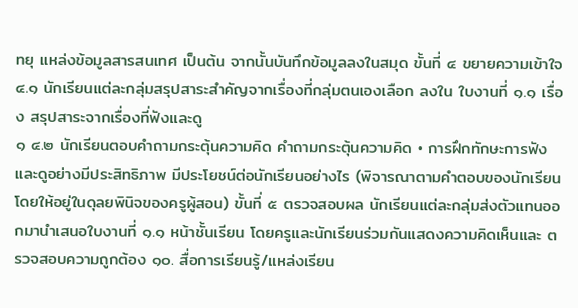ทยุ แหล่งข้อมูลสารสนเทศ เป็นต้น จากนั้นบันทึกข้อมูลลงในสมุด ขั้นที่ ๔ ขยายความเข้าใจ ๔.๑ นักเรียนแต่ละกลุ่มสรุปสาระสำคัญจากเรื่องที่กลุ่มตนเองเลือก ลงใน ใบงานที่ ๑.๑ เรื่อง สรุปสาระจากเรื่องที่ฟังและดู
๑ ๔.๒ นักเรียนตอบคำถามกระตุ้นความคิด คำถามกระตุ้นความคิด • การฝึกทักษะการฟังและดูอย่างมีประสิทธิภาพ มีประโยชน์ต่อนักเรียนอย่างไร (พิจารณาตามคำตอบของนักเรียน โดยให้อยู่ในดุลยพินิจของครูผู้สอน) ขั้นที่ ๕ ตรวจสอบผล นักเรียนแต่ละกลุ่มส่งตัวแทนออกมานำเสนอใบงานที่ ๑.๑ หน้าชั้นเรียน โดยครูและนักเรียนร่วมกันแสดงความคิดเห็นและ ตรวจสอบความถูกต้อง ๑๐. สื่อการเรียนรู้/แหล่งเรียน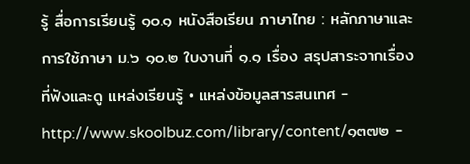รู้ สื่อการเรียนรู้ ๑๐.๑ หนังสือเรียน ภาษาไทย : หลักภาษาและการใช้ภาษา ม.๖ ๑๐.๒ ใบงานที่ ๑.๑ เรื่อง สรุปสาระจากเรื่องที่ฟังและดู แหล่งเรียนรู้ • แหล่งข้อมูลสารสนเทศ - http://www.skoolbuz.com/library/content/๑๓๗๒ -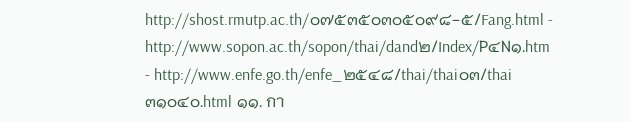http://shost.rmutp.ac.th/๐๗๕๓๕๐๓๐๕๐๙๘-๕/Fang.html - http://www.sopon.ac.th/sopon/thai/dand๒/Index/P๔N๑.htm - http://www.enfe.go.th/enfe_๒๕๔๘/thai/thai๐๓/thai๓๑๐๔๐.html ๑๑. กา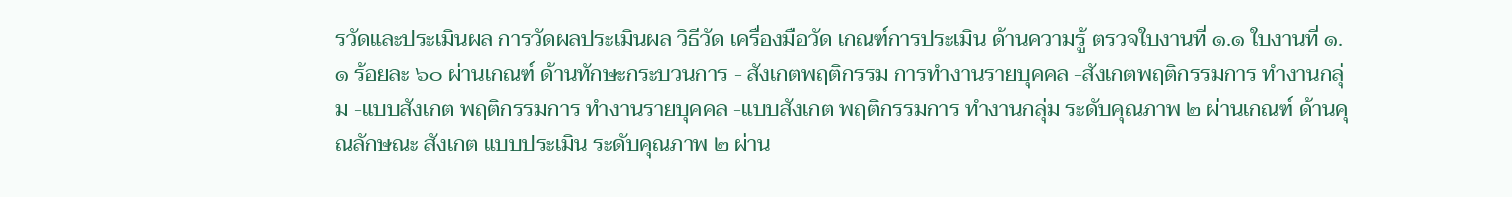รวัดและประเมินผล การวัดผลประเมินผล วิธีวัด เครื่องมือวัด เกณฑ์การประเมิน ด้านความรู้ ตรวจใบงานที่ ๑.๑ ใบงานที่ ๑.๑ ร้อยละ ๖๐ ผ่านเกณฑ์ ด้านทักษะกระบวนการ - สังเกตพฤติกรรม การทำงานรายบุคคล -สังเกตพฤติกรรมการ ทำงานกลุ่ม -แบบสังเกต พฤติกรรมการ ทำงานรายบุคคล -แบบสังเกต พฤติกรรมการ ทำงานกลุ่ม ระดับคุณภาพ ๒ ผ่านเกณฑ์ ด้านคุณลักษณะ สังเกต แบบประเมิน ระดับคุณภาพ ๒ ผ่าน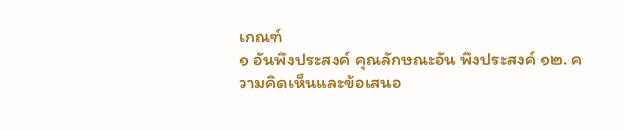เกณฑ์
๑ อันพึงประสงค์ คุณลักษณะอัน พึงประสงค์ ๑๒. ความคิดเห็นและข้อเสนอ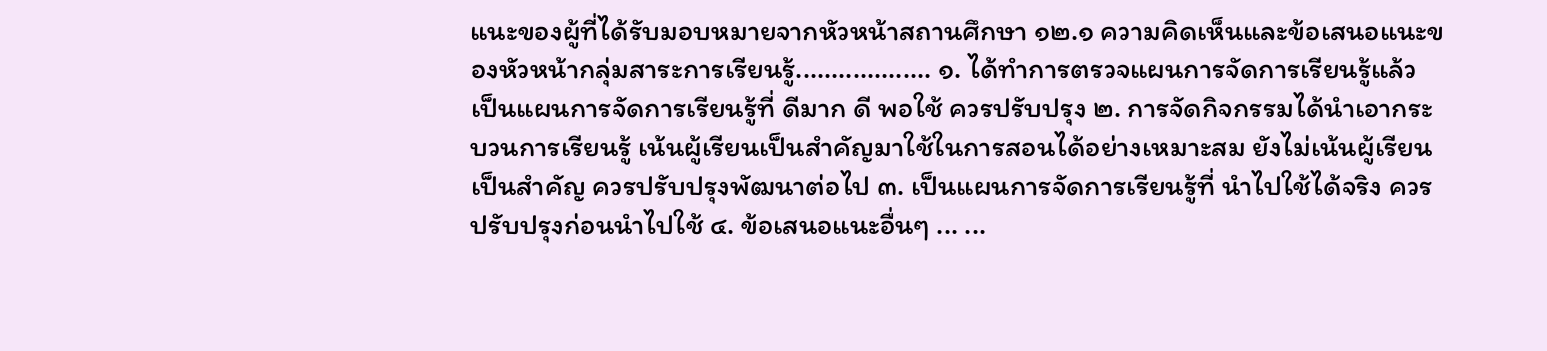แนะของผู้ที่ได้รับมอบหมายจากหัวหน้าสถานศึกษา ๑๒.๑ ความคิดเห็นและข้อเสนอแนะของหัวหน้ากลุ่มสาระการเรียนรู้................... ๑. ได้ทำการตรวจแผนการจัดการเรียนรู้แล้ว เป็นแผนการจัดการเรียนรู้ที่ ดีมาก ดี พอใช้ ควรปรับปรุง ๒. การจัดกิจกรรมได้นำเอากระบวนการเรียนรู้ เน้นผู้เรียนเป็นสำคัญมาใช้ในการสอนได้อย่างเหมาะสม ยังไม่เน้นผู้เรียนเป็นสำคัญ ควรปรับปรุงพัฒนาต่อไป ๓. เป็นแผนการจัดการเรียนรู้ที่ นำไปใช้ได้จริง ควรปรับปรุงก่อนนำไปใช้ ๔. ข้อเสนอแนะอื่นๆ ... ...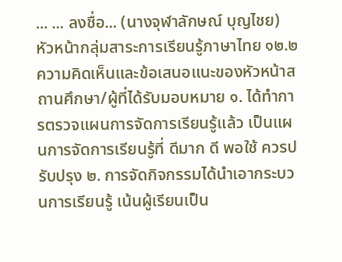... ... ลงชื่อ... (นางจุฬาลักษณ์ บุญไชย) หัวหน้ากลุ่มสาระการเรียนรู้ภาษาไทย ๑๒.๒ ความคิดเห็นและข้อเสนอแนะของหัวหน้าสถานศึกษา/ผู้ที่ได้รับมอบหมาย ๑. ได้ทำการตรวจแผนการจัดการเรียนรู้แล้ว เป็นแผนการจัดการเรียนรู้ที่ ดีมาก ดี พอใช้ ควรปรับปรุง ๒. การจัดกิจกรรมได้นำเอากระบวนการเรียนรู้ เน้นผู้เรียนเป็น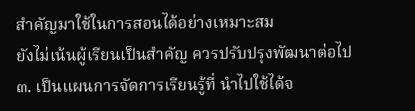สำคัญมาใช้ในการสอนได้อย่างเหมาะสม
ยังไม่เน้นผู้เรียนเป็นสำคัญ ควรปรับปรุงพัฒนาต่อไป ๓. เป็นแผนการจัดการเรียนรู้ที่ นำไปใช้ได้จ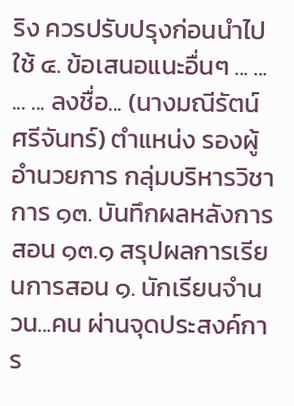ริง ควรปรับปรุงก่อนนำไปใช้ ๔. ข้อเสนอแนะอื่นๆ ... ... ... ... ลงชื่อ... (นางมณีรัตน์ ศรีจันทร์) ตำแหน่ง รองผู้อำนวยการ กลุ่มบริหารวิชาการ ๑๓. บันทึกผลหลังการสอน ๑๓.๑ สรุปผลการเรียนการสอน ๑. นักเรียนจำนวน...คน ผ่านจุดประสงค์การ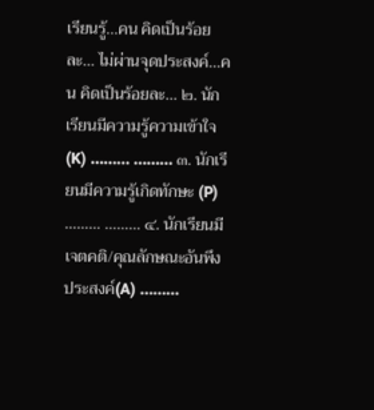เรียนรู้...คน คิดเป็นร้อยละ... ไม่ผ่านจุดประสงค์...คน คิดเป็นร้อยละ... ๒. นักเรียนมีความรู้ความเข้าใจ (K) ……… ……… ๓. นักเรียนมีความรู้เกิดทักษะ (P) ……… ……… ๔. นักเรียนมีเจตคติ/คุณลักษณะอันพึงประสงค์(A) ………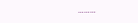………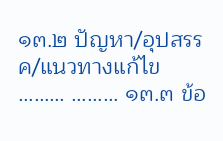๑๓.๒ ปัญหา/อุปสรรค/แนวทางแก้ไข ……… ……… ๑๓.๓ ข้อ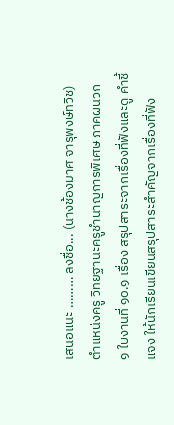เสนอแนะ ……… ลงชื่อ... (นางช้องมาศ จารุพงษ์ทวิช)
ตำแหน่งครู วิทยฐานะครูชำนาญการพิเศษ ภาคผนวก
๑ ใบงานที่ ๑๐.๑ เรื่อง สรุปสาระจากเรื่องที่ฟังและดู คำชี้แจง ให้นักเรียนเขียนสรุปสาระสำคัญจากเรื่องที่ฟัง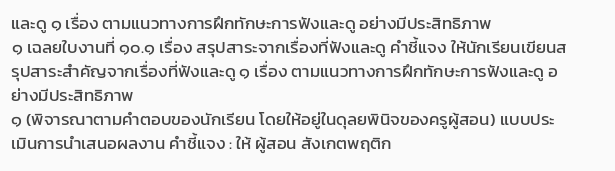และดู ๑ เรื่อง ตามแนวทางการฝึกทักษะการฟังและดู อย่างมีประสิทธิภาพ
๑ เฉลยใบงานที่ ๑๐.๑ เรื่อง สรุปสาระจากเรื่องที่ฟังและดู คำชี้แจง ให้นักเรียนเขียนสรุปสาระสำคัญจากเรื่องที่ฟังและดู ๑ เรื่อง ตามแนวทางการฝึกทักษะการฟังและดู อย่างมีประสิทธิภาพ
๑ (พิจารณาตามคำตอบของนักเรียน โดยให้อยู่ในดุลยพินิจของครูผู้สอน) แบบประเมินการนำเสนอผลงาน คำชี้แจง : ให้ ผู้สอน สังเกตพฤติก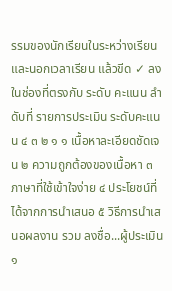รรมของนักเรียนในระหว่างเรียนและนอกเวลาเรียน แล้วขีด ✓ ลงในช่องที่ตรงกับ ระดับ คะแนน ลำดับที่ รายการประเมิน ระดับคะแนน ๔ ๓ ๒ ๑ ๑ เนื้อหาละเอียดชัดเจน ๒ ความถูกต้องของเนื้อหา ๓ ภาษาที่ใช้เข้าใจง่าย ๔ ประโยชน์ที่ได้จากการนำเสนอ ๕ วิธีการนำเสนอผลงาน รวม ลงชื่อ...ผู้ประเมิน
๑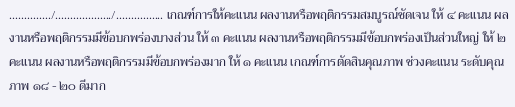............../.................../................ เกณฑ์การให้คะแนน ผลงานหรือพฤติกรรมสมบูรณ์ชัดเจน ให้ ๔ คะแนน ผลงานหรือพฤติกรรมมีข้อบกพร่องบางส่วน ให้ ๓ คะแนน ผลงานหรือพฤติกรรมมีข้อบกพร่องเป็นส่วนใหญ่ ให้ ๒ คะแนน ผลงานหรือพฤติกรรมมีข้อบกพร่องมาก ให้ ๑ คะแนน เกณฑ์การตัดสินคุณภาพ ช่วงคะแนน ระดับคุณภาพ ๑๘ - ๒๐ ดีมาก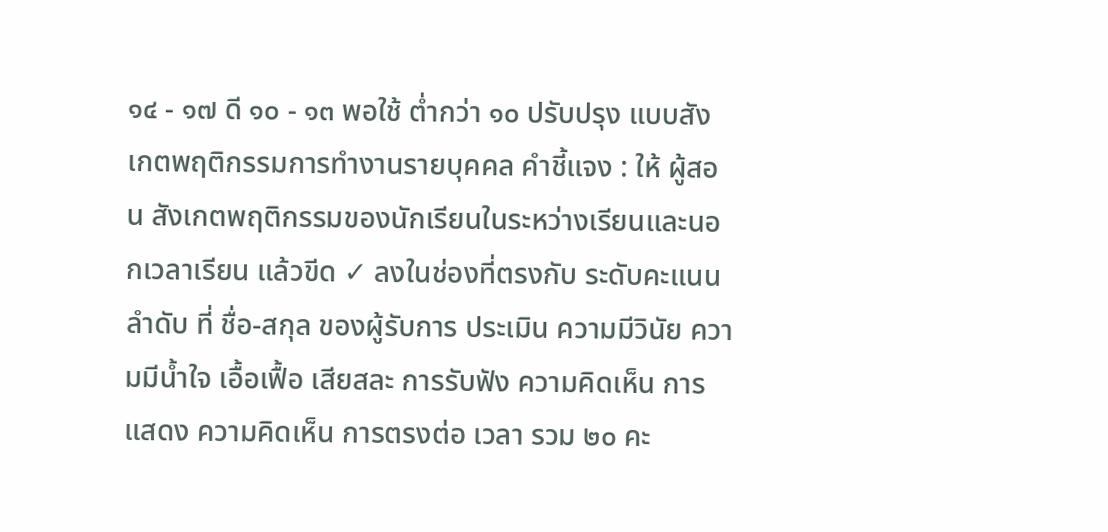๑๔ - ๑๗ ดี ๑๐ - ๑๓ พอใช้ ต่ำกว่า ๑๐ ปรับปรุง แบบสังเกตพฤติกรรมการทำงานรายบุคคล คำชี้แจง : ให้ ผู้สอน สังเกตพฤติกรรมของนักเรียนในระหว่างเรียนและนอกเวลาเรียน แล้วขีด ✓ ลงในช่องที่ตรงกับ ระดับคะแนน ลำดับ ที่ ชื่อ-สกุล ของผู้รับการ ประเมิน ความมีวินัย ความมีน้ำใจ เอื้อเฟื้อ เสียสละ การรับฟัง ความคิดเห็น การแสดง ความคิดเห็น การตรงต่อ เวลา รวม ๒๐ คะ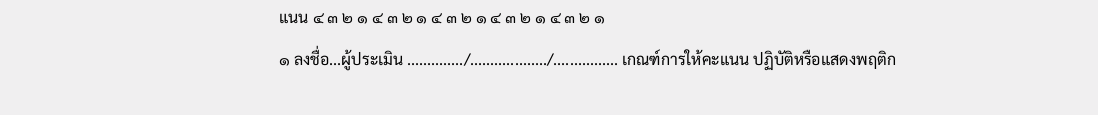แนน ๔ ๓ ๒ ๑ ๔ ๓ ๒ ๑ ๔ ๓ ๒ ๑ ๔ ๓ ๒ ๑ ๔ ๓ ๒ ๑
๑ ลงชื่อ...ผู้ประเมิน ............../.................../................ เกณฑ์การให้คะแนน ปฏิบัติหรือแสดงพฤติก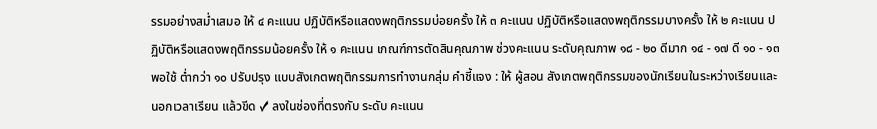รรมอย่างสม่ำเสมอ ให้ ๔ คะแนน ปฏิบัติหรือแสดงพฤติกรรมบ่อยครั้ง ให้ ๓ คะแนน ปฏิบัติหรือแสดงพฤติกรรมบางครั้ง ให้ ๒ คะแนน ปฏิบัติหรือแสดงพฤติกรรมน้อยครั้ง ให้ ๑ คะแนน เกณฑ์การตัดสินคุณภาพ ช่วงคะแนน ระดับคุณภาพ ๑๘ - ๒๐ ดีมาก ๑๔ - ๑๗ ดี ๑๐ - ๑๓ พอใช้ ต่ำกว่า ๑๐ ปรับปรุง แบบสังเกตพฤติกรรมการทำงานกลุ่ม คำชี้แจง : ให้ ผู้สอน สังเกตพฤติกรรมของนักเรียนในระหว่างเรียนและนอกเวลาเรียน แล้วขีด ✓ ลงในช่องที่ตรงกับ ระดับ คะแนน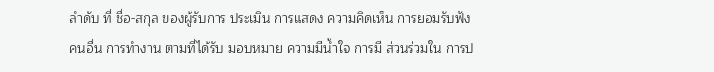ลำดับ ที่ ชื่อ-สกุล ของผู้รับการ ประเมิน การแสดง ความคิดเห็น การยอมรับฟัง คนอื่น การทำงาน ตามที่ได้รับ มอบหมาย ความมีน้ำใจ การมี ส่วนร่วมใน การป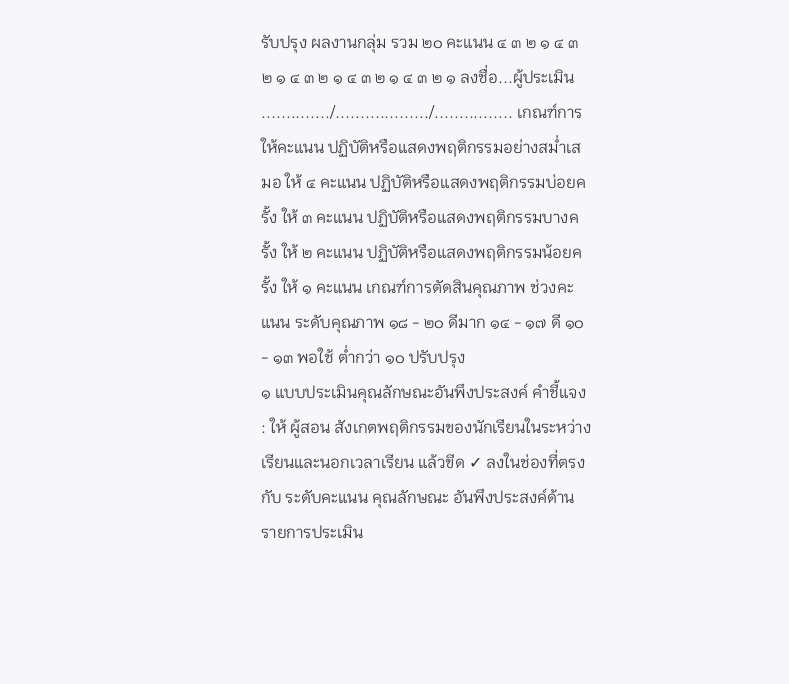รับปรุง ผลงานกลุ่ม รวม ๒๐ คะแนน ๔ ๓ ๒ ๑ ๔ ๓ ๒ ๑ ๔ ๓ ๒ ๑ ๔ ๓ ๒ ๑ ๔ ๓ ๒ ๑ ลงชื่อ...ผู้ประเมิน ............../.................../................ เกณฑ์การให้คะแนน ปฏิบัติหรือแสดงพฤติกรรมอย่างสม่ำเสมอ ให้ ๔ คะแนน ปฏิบัติหรือแสดงพฤติกรรมบ่อยครั้ง ให้ ๓ คะแนน ปฏิบัติหรือแสดงพฤติกรรมบางครั้ง ให้ ๒ คะแนน ปฏิบัติหรือแสดงพฤติกรรมน้อยครั้ง ให้ ๑ คะแนน เกณฑ์การตัดสินคุณภาพ ช่วงคะแนน ระดับคุณภาพ ๑๘ - ๒๐ ดีมาก ๑๔ - ๑๗ ดี ๑๐ - ๑๓ พอใช้ ต่ำกว่า ๑๐ ปรับปรุง
๑ แบบประเมินคุณลักษณะอันพึงประสงค์ คำชี้แจง : ให้ ผู้สอน สังเกตพฤติกรรมของนักเรียนในระหว่างเรียนและนอกเวลาเรียน แล้วขีด ✓ ลงในช่องที่ตรงกับ ระดับคะแนน คุณลักษณะ อันพึงประสงค์ด้าน รายการประเมิน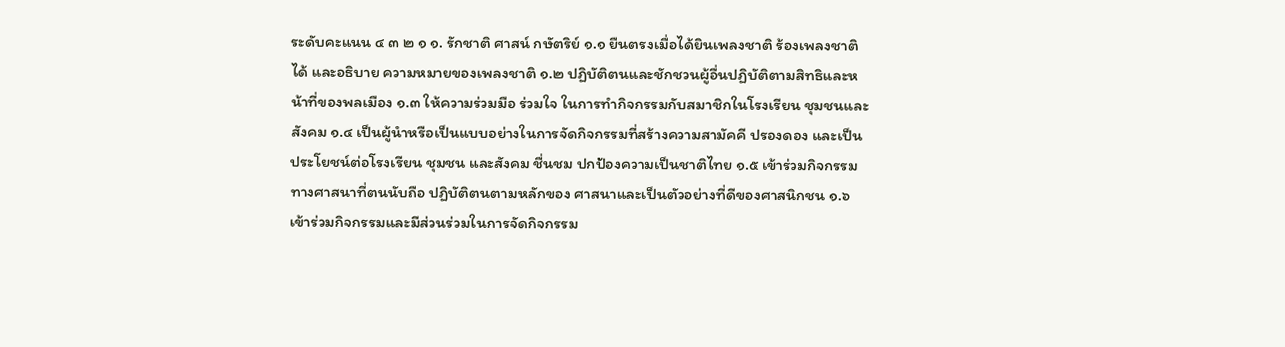ระดับคะแนน ๔ ๓ ๒ ๑ ๑. รักชาติ ศาสน์ กษัตริย์ ๑.๑ ยืนตรงเมื่อได้ยินเพลงชาติ ร้องเพลงชาติได้ และอธิบาย ความหมายของเพลงชาติ ๑.๒ ปฏิบัติตนและชักชวนผู้อื่นปฏิบัติตามสิทธิและหน้าที่ของพลเมือง ๑.๓ ให้ความร่วมมือ ร่วมใจ ในการทำกิจกรรมกับสมาชิกในโรงเรียน ชุมชนและสังคม ๑.๔ เป็นผู้นำหรือเป็นแบบอย่างในการจัดกิจกรรมที่สร้างความสามัคคี ปรองดอง และเป็นประโยชน์ต่อโรงเรียน ชุมชน และสังคม ชื่นชม ปกป้องความเป็นชาติไทย ๑.๕ เข้าร่วมกิจกรรมทางศาสนาที่ตนนับถือ ปฏิบัติตนตามหลักของ ศาสนาและเป็นตัวอย่างที่ดีของศาสนิกชน ๑.๖ เข้าร่วมกิจกรรมและมีส่วนร่วมในการจัดกิจกรรม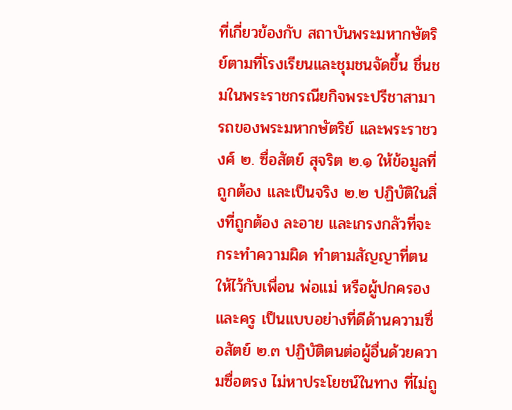ที่เกี่ยวข้องกับ สถาบันพระมหากษัตริย์ตามที่โรงเรียนและชุมชนจัดขึ้น ชื่นชมในพระราชกรณียกิจพระปรีชาสามารถของพระมหากษัตริย์ และพระราชวงศ์ ๒. ซื่อสัตย์ สุจริต ๒.๑ ให้ข้อมูลที่ถูกต้อง และเป็นจริง ๒.๒ ปฏิบัติในสิ่งที่ถูกต้อง ละอาย และเกรงกลัวที่จะกระทำความผิด ทำตามสัญญาที่ตนให้ไว้กับเพื่อน พ่อแม่ หรือผู้ปกครอง และครู เป็นแบบอย่างที่ดีด้านความซื่อสัตย์ ๒.๓ ปฏิบัติตนต่อผู้อื่นด้วยความซื่อตรง ไม่หาประโยชน์ในทาง ที่ไม่ถู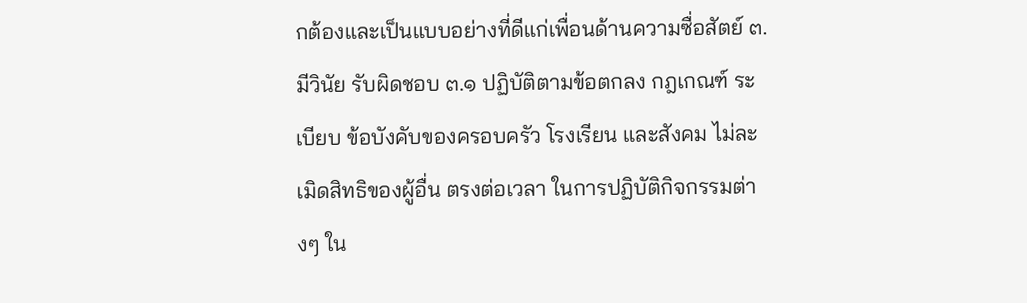กต้องและเป็นแบบอย่างที่ดีแก่เพื่อนด้านความซื่อสัตย์ ๓. มีวินัย รับผิดชอบ ๓.๑ ปฏิบัติตามข้อตกลง กฎเกณฑ์ ระเบียบ ข้อบังคับของครอบครัว โรงเรียน และสังคม ไม่ละเมิดสิทธิของผู้อื่น ตรงต่อเวลา ในการปฏิบัติกิจกรรมต่างๆ ใน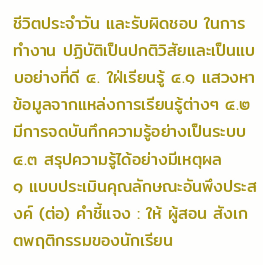ชีวิตประจำวัน และรับผิดชอบ ในการทำงาน ปฏิบัติเป็นปกติวิสัยและเป็นแบบอย่างที่ดี ๔. ใฝ่เรียนรู้ ๔.๑ แสวงหาข้อมูลจากแหล่งการเรียนรู้ต่างๆ ๔.๒ มีการจดบันทึกความรู้อย่างเป็นระบบ ๔.๓ สรุปความรู้ได้อย่างมีเหตุผล
๑ แบบประเมินคุณลักษณะอันพึงประสงค์ (ต่อ) คำชี้แจง : ให้ ผู้สอน สังเกตพฤติกรรมของนักเรียน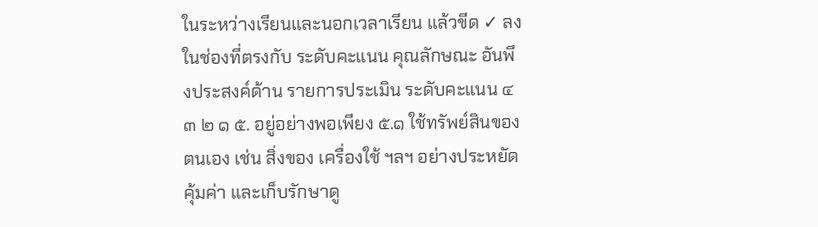ในระหว่างเรียนและนอกเวลาเรียน แล้วขีด ✓ ลงในช่องที่ตรงกับ ระดับคะแนน คุณลักษณะ อันพึงประสงค์ด้าน รายการประเมิน ระดับคะแนน ๔ ๓ ๒ ๑ ๕. อยู่อย่างพอเพียง ๕.๑ ใช้ทรัพย์สินของตนเอง เช่น สิ่งของ เครื่องใช้ ฯลฯ อย่างประหยัด คุ้มค่า และเก็บรักษาดู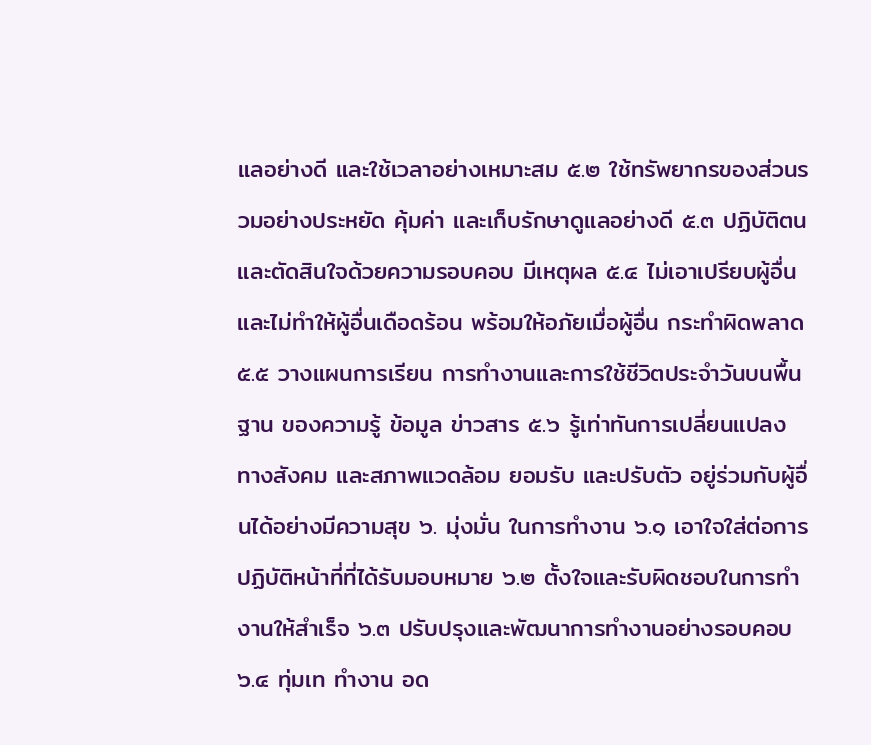แลอย่างดี และใช้เวลาอย่างเหมาะสม ๕.๒ ใช้ทรัพยากรของส่วนรวมอย่างประหยัด คุ้มค่า และเก็บรักษาดูแลอย่างดี ๕.๓ ปฏิบัติตนและตัดสินใจด้วยความรอบคอบ มีเหตุผล ๕.๔ ไม่เอาเปรียบผู้อื่น และไม่ทำให้ผู้อื่นเดือดร้อน พร้อมให้อภัยเมื่อผู้อื่น กระทำผิดพลาด ๕.๕ วางแผนการเรียน การทำงานและการใช้ชีวิตประจำวันบนพื้นฐาน ของความรู้ ข้อมูล ข่าวสาร ๕.๖ รู้เท่าทันการเปลี่ยนแปลง ทางสังคม และสภาพแวดล้อม ยอมรับ และปรับตัว อยู่ร่วมกับผู้อื่นได้อย่างมีความสุข ๖. มุ่งมั่น ในการทำงาน ๖.๑ เอาใจใส่ต่อการปฏิบัติหน้าที่ที่ได้รับมอบหมาย ๖.๒ ตั้งใจและรับผิดชอบในการทำงานให้สำเร็จ ๖.๓ ปรับปรุงและพัฒนาการทำงานอย่างรอบคอบ ๖.๔ ทุ่มเท ทำงาน อด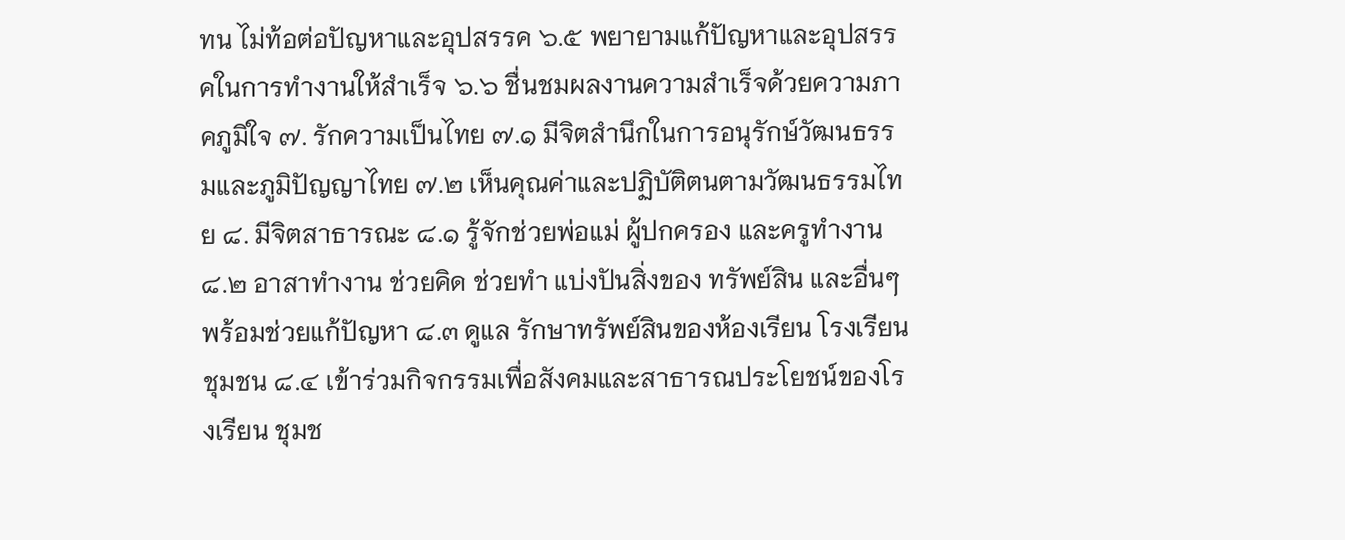ทน ไม่ท้อต่อปัญหาและอุปสรรค ๖.๕ พยายามแก้ปัญหาและอุปสรรคในการทำงานให้สำเร็จ ๖.๖ ชื่นชมผลงานความสำเร็จด้วยความภาคภูมิใจ ๗. รักความเป็นไทย ๗.๑ มีจิตสำนึกในการอนุรักษ์วัฒนธรรมและภูมิปัญญาไทย ๗.๒ เห็นคุณค่าและปฏิบัติตนตามวัฒนธรรมไทย ๘. มีจิตสาธารณะ ๘.๑ รู้จักช่วยพ่อแม่ ผู้ปกครอง และครูทำงาน ๘.๒ อาสาทำงาน ช่วยคิด ช่วยทำ แบ่งปันสิ่งของ ทรัพย์สิน และอื่นๆ พร้อมช่วยแก้ปัญหา ๘.๓ ดูแล รักษาทรัพย์สินของห้องเรียน โรงเรียน ชุมชน ๘.๔ เข้าร่วมกิจกรรมเพื่อสังคมและสาธารณประโยชน์ของโรงเรียน ชุมช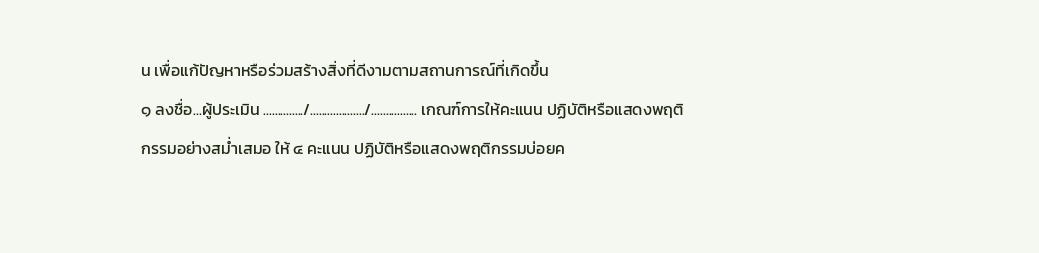น เพื่อแก้ปัญหาหรือร่วมสร้างสิ่งที่ดีงามตามสถานการณ์ที่เกิดขึ้น
๑ ลงชื่อ...ผู้ประเมิน ............../.................../................ เกณฑ์การให้คะแนน ปฏิบัติหรือแสดงพฤติกรรมอย่างสม่ำเสมอ ให้ ๔ คะแนน ปฏิบัติหรือแสดงพฤติกรรมบ่อยค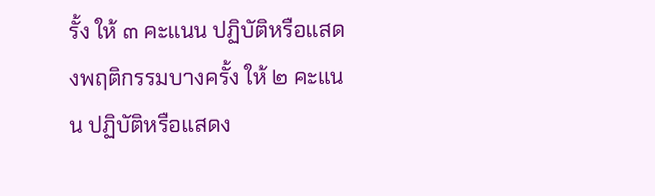รั้ง ให้ ๓ คะแนน ปฏิบัติหรือแสดงพฤติกรรมบางครั้ง ให้ ๒ คะแนน ปฏิบัติหรือแสดง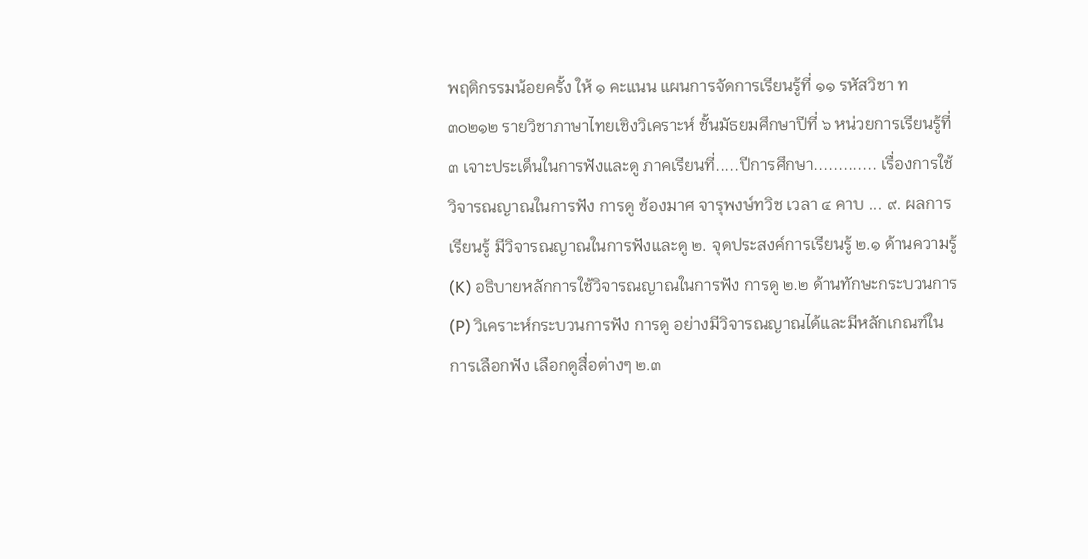พฤติกรรมน้อยครั้ง ให้ ๑ คะแนน แผนการจัดการเรียนรู้ที่ ๑๑ รหัสวิชา ท๓๐๒๑๒ รายวิชาภาษาไทยเชิงวิเคราะห์ ชั้นมัธยมศึกษาปีที่ ๖ หน่วยการเรียนรู้ที่ ๓ เจาะประเด็นในการฟังและดู ภาคเรียนที่.....ปีการศึกษา............. เรื่องการใช้วิจารณญาณในการฟัง การดู ช้องมาศ จารุพงษ์ทวิช เวลา ๔ คาบ ... ๙. ผลการเรียนรู้ มีวิจารณญาณในการฟังและดู ๒. จุดประสงค์การเรียนรู้ ๒.๑ ด้านความรู้ (K) อธิบายหลักการใช้วิจารณญาณในการฟัง การดู ๒.๒ ด้านทักษะกระบวนการ (P) วิเคราะห์กระบวนการฟัง การดู อย่างมีวิจารณญาณได้และมีหลักเกณฑ์ในการเลือกฟัง เลือกดูสื่อต่างๆ ๒.๓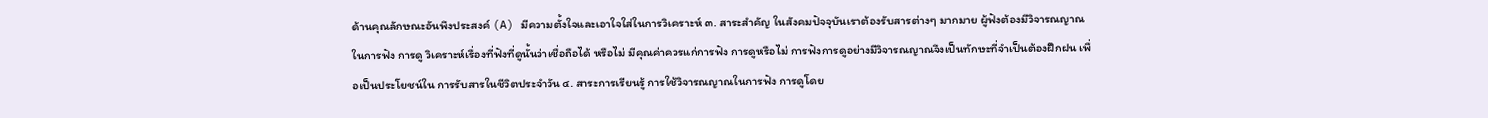ด้านคุณลักษณะอันพึงประสงค์ (A) มีความตั้งใจและเอาใจใส่ในการวิเคราะห์ ๓. สาระสำคัญ ในสังคมปัจจุบันเราต้องรับสารต่างๆ มากมาย ผู้ฟังต้องมีวิจารณญาณในการฟัง การดู วิเคราะห์เรื่องที่ฟังที่ดูนั้นว่าเชื่อถือได้ หรือไม่ มีคุณค่าควรแก่การฟัง การดูหรือไม่ การฟังการดูอย่างมีวิจารณญาณจึงเป็นทักษะที่จำเป็นต้องฝึกฝน เพื่อเป็นประโยชน์ใน การรับสารในชีวิตประจำวัน ๔. สาระการเรียนรู้ การใช้วิจารณญาณในการฟัง การดูโดย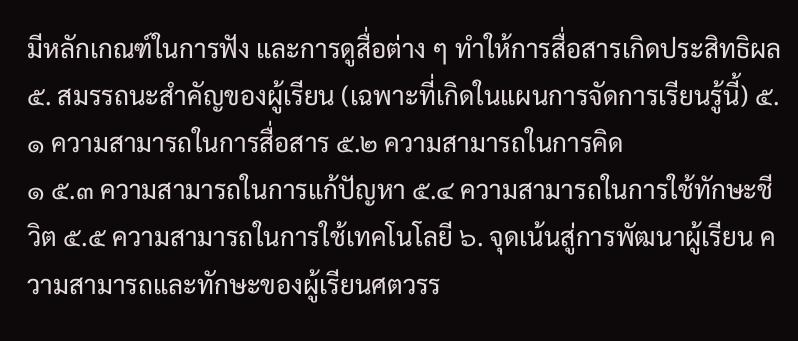มีหลักเกณฑ์ในการฟัง และการดูสื่อต่าง ๆ ทำให้การสื่อสารเกิดประสิทธิผล ๕. สมรรถนะสำคัญของผู้เรียน (เฉพาะที่เกิดในแผนการจัดการเรียนรู้นี้) ๕.๑ ความสามารถในการสื่อสาร ๕.๒ ความสามารถในการคิด
๑ ๕.๓ ความสามารถในการแก้ปัญหา ๕.๔ ความสามารถในการใช้ทักษะชีวิต ๕.๕ ความสามารถในการใช้เทคโนโลยี ๖. จุดเน้นสู่การพัฒนาผู้เรียน ความสามารถและทักษะของผู้เรียนศตวรร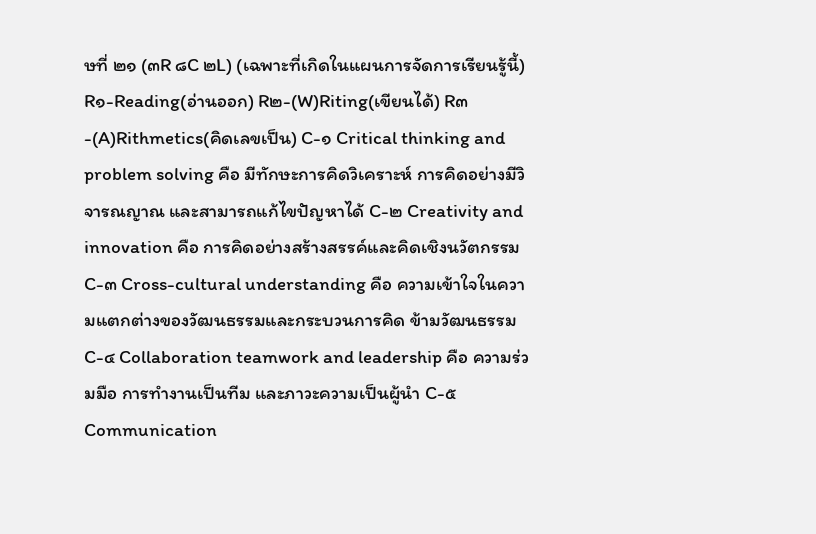ษที่ ๒๑ (๓R ๘C ๒L) (เฉพาะที่เกิดในแผนการจัดการเรียนรู้นี้) R๑-Reading(อ่านออก) R๒-(W)Riting(เขียนได้) R๓-(A)Rithmetics(คิดเลขเป็น) C-๑ Critical thinking and problem solving คือ มีทักษะการคิดวิเคราะห์ การคิดอย่างมีวิจารณญาณ และสามารถแก้ไขปัญหาได้ C-๒ Creativity and innovation คือ การคิดอย่างสร้างสรรค์และคิดเชิงนวัตกรรม C-๓ Cross-cultural understanding คือ ความเข้าใจในความแตกต่างของวัฒนธรรมและกระบวนการคิด ข้ามวัฒนธรรม C-๔ Collaboration teamwork and leadership คือ ความร่วมมือ การทำงานเป็นทีม และภาวะความเป็นผู้นำ C-๕ Communication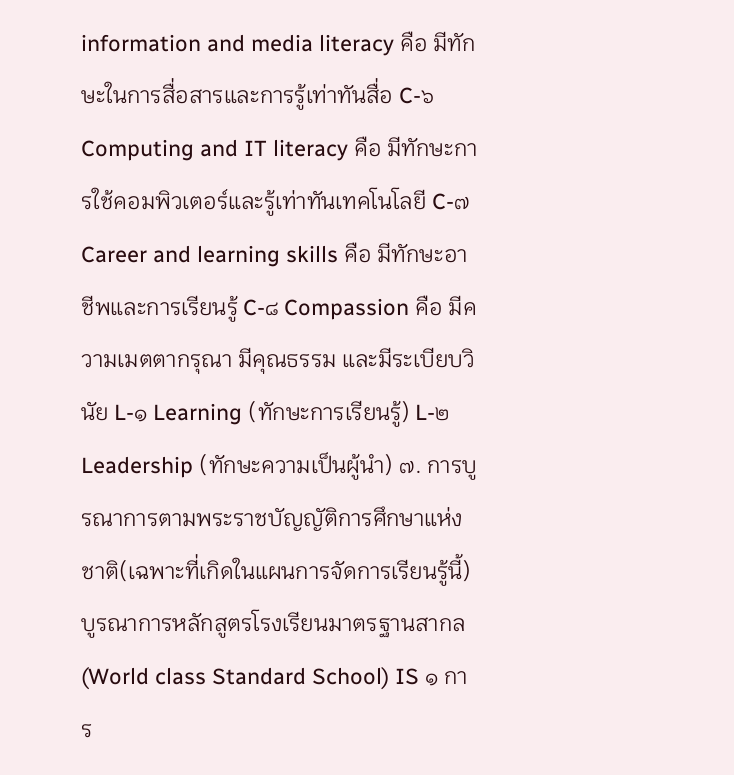information and media literacy คือ มีทักษะในการสื่อสารและการรู้เท่าทันสื่อ C-๖ Computing and IT literacy คือ มีทักษะการใช้คอมพิวเตอร์และรู้เท่าทันเทคโนโลยี C-๗ Career and learning skills คือ มีทักษะอาชีพและการเรียนรู้ C-๘ Compassion คือ มีความเมตตากรุณา มีคุณธรรม และมีระเบียบวินัย L-๑ Learning (ทักษะการเรียนรู้) L-๒ Leadership (ทักษะความเป็นผู้นำ) ๗. การบูรณาการตามพระราชบัญญัติการศึกษาแห่งชาติ(เฉพาะที่เกิดในแผนการจัดการเรียนรู้นี้) บูรณาการหลักสูตรโรงเรียนมาตรฐานสากล (World class Standard School) IS ๑ การ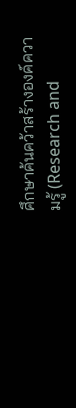ศึกษาค้นคว้าสร้างองค์ความรู้ (Research and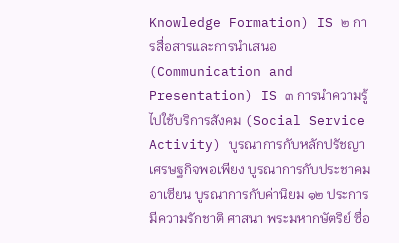Knowledge Formation) IS ๒ การสื่อสารและการนำเสนอ (Communication and Presentation) IS ๓ การนำความรู้ไปใช้บริการสังคม (Social Service Activity) บูรณาการกับหลักปรัชญาเศรษฐกิจพอเพียง บูรณาการกับประชาคมอาเซียน บูรณาการกับค่านิยม ๑๒ ประการ มีความรักชาติ ศาสนา พระมหากษัตริย์ ซื่อ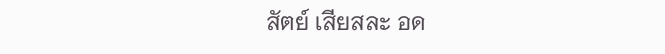สัตย์ เสียสละ อด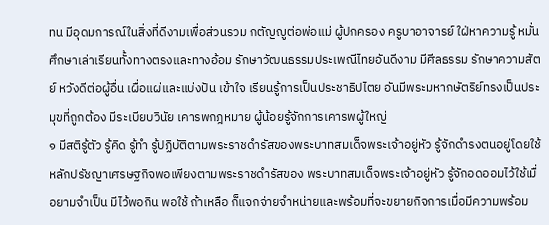ทน มีอุดมการณ์ในสิ่งที่ดีงามเพื่อส่วนรวม กตัญญูต่อพ่อแม่ ผู้ปกครอง ครูบาอาจารย์ ใฝ่หาความรู้ หมั่นศึกษาเล่าเรียนทั้งทางตรงและทางอ้อม รักษาวัฒนธรรมประเพณีไทยอันดีงาม มีศีลธรรม รักษาความสัตย์ หวังดีต่อผู้อื่น เผื่อแผ่และแบ่งปัน เข้าใจ เรียนรู้การเป็นประชาธิปไตย อันมีพระมหากษัตริย์ทรงเป็นประมุขที่ถูกต้อง มีระเบียบวินัย เคารพกฎหมาย ผู้น้อยรู้จักการเคารพผู้ใหญ่
๑ มีสติรู้ตัว รู้คิด รู้ทำ รู้ปฏิบัติตามพระราชดำรัสของพระบาทสมเด็จพระเจ้าอยู่หัว รู้จักดำรงตนอยู่โดยใช้หลักปรัชญาเศรษฐกิจพอเพียงตามพระราชดำรัสของ พระบาทสมเด็จพระเจ้าอยู่หัว รู้จักอดออมไว้ใช้เมื่อยามจำเป็น มีไว้พอกิน พอใช้ ถ้าเหลือ ก็แจกจ่ายจำหน่ายและพร้อมที่จะขยายกิจการเมื่อมีความพร้อม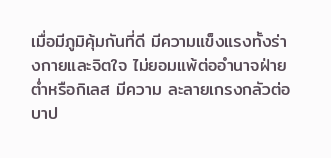เมื่อมีภูมิคุ้มกันที่ดี มีความแข็งแรงทั้งร่างกายและจิตใจ ไม่ยอมแพ้ต่ออำนาจฝ่ายต่ำหรือกิเลส มีความ ละลายเกรงกลัวต่อบาป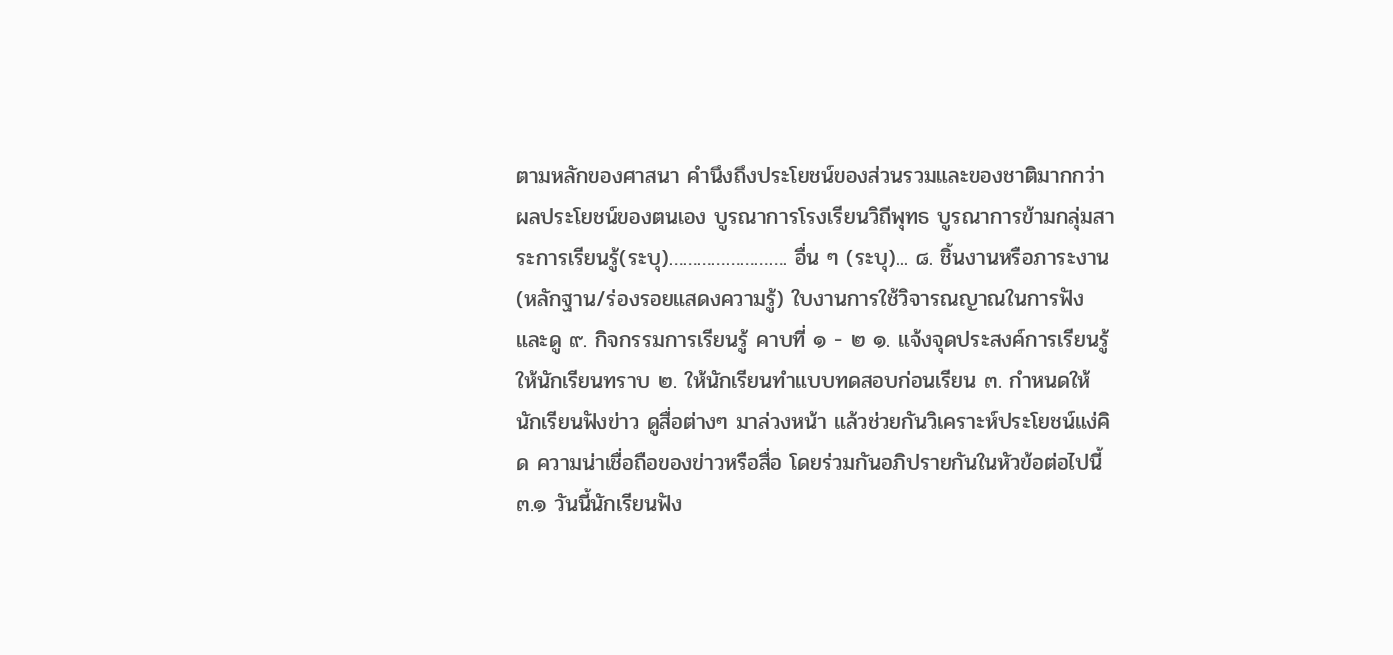ตามหลักของศาสนา คำนึงถึงประโยชน์ของส่วนรวมและของชาติมากกว่าผลประโยชน์ของตนเอง บูรณาการโรงเรียนวิถีพุทธ บูรณาการข้ามกลุ่มสาระการเรียนรู้(ระบุ)……………………. อื่น ๆ (ระบุ)... ๘. ชิ้นงานหรือภาระงาน (หลักฐาน/ร่องรอยแสดงความรู้) ใบงานการใช้วิจารณญาณในการฟังและดู ๙. กิจกรรมการเรียนรู้ คาบที่ ๑ - ๒ ๑. แจ้งจุดประสงค์การเรียนรู้ให้นักเรียนทราบ ๒. ให้นักเรียนทำแบบทดสอบก่อนเรียน ๓. กำหนดให้นักเรียนฟังข่าว ดูสื่อต่างๆ มาล่วงหน้า แล้วช่วยกันวิเคราะห์ประโยชน์แง่คิด ความน่าเชื่อถือของข่าวหรือสื่อ โดยร่วมกันอภิปรายกันในหัวข้อต่อไปนี้ ๓.๑ วันนี้นักเรียนฟัง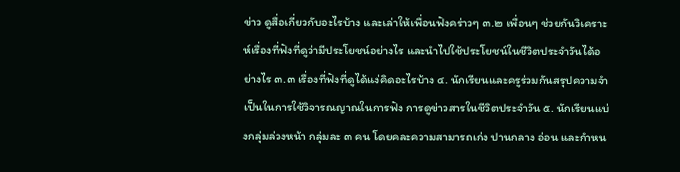ข่าว ดูสื่อเกี่ยวกับอะไรบ้าง และเล่าให้เพื่อนฟังคร่าวๆ ๓.๒ เพื่อนๆ ช่วยกันวิเคราะห์เรื่องที่ฟังที่ดูว่ามีประโยชน์อย่างไร และนำไปใช้ประโยชน์ในชีวิตประจำวันได้อย่างไร ๓.๓ เรื่องที่ฟังที่ดูได้แง่คิดอะไรบ้าง ๔. นักเรียนและครูร่วมกันสรุปความจำเป็นในการใช้วิจารณญาณในการฟัง การดูข่าวสารในชีวิตประจำวัน ๕. นักเรียนแบ่งกลุ่มล่วงหน้า กลุ่มละ ๓ คน โดยคละความสามารถเก่ง ปานกลาง อ่อน และกำหน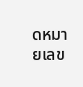ดหมายเลข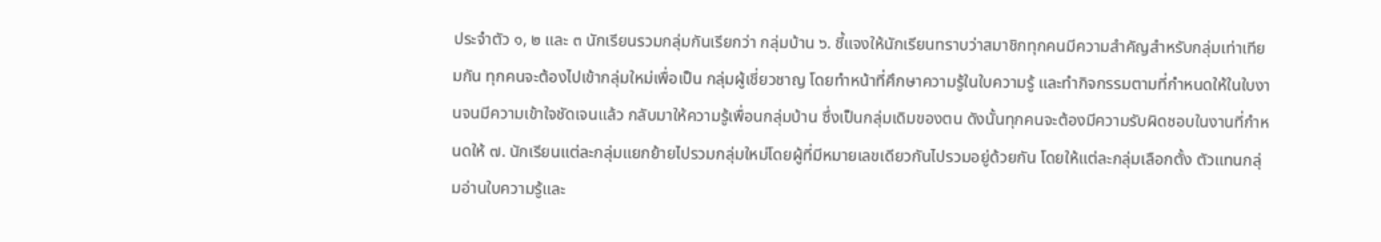ประจำตัว ๑, ๒ และ ๓ นักเรียนรวมกลุ่มกันเรียกว่า กลุ่มบ้าน ๖. ชี้แจงให้นักเรียนทราบว่าสมาชิกทุกคนมีความสำคัญสำหรับกลุ่มเท่าเทียมกัน ทุกคนจะต้องไปเข้ากลุ่มใหม่เพื่อเป็น กลุ่มผู้เชี่ยวชาญ โดยทำหน้าที่ศึกษาความรู้ในใบความรู้ และทำกิจกรรมตามที่กำหนดให้ในใบงานจนมีความเข้าใจชัดเจนแล้ว กลับมาให้ความรู้เพื่อนกลุ่มบ้าน ซึ่งเป็นกลุ่มเดิมของตน ดังนั้นทุกคนจะต้องมีความรับผิดชอบในงานที่กำหนดให้ ๗. นักเรียนแต่ละกลุ่มแยกย้ายไปรวมกลุ่มใหม่โดยผู้ที่มีหมายเลขเดียวกันไปรวมอยู่ด้วยกัน โดยให้แต่ละกลุ่มเลือกตั้ง ตัวแทนกลุ่มอ่านใบความรู้และ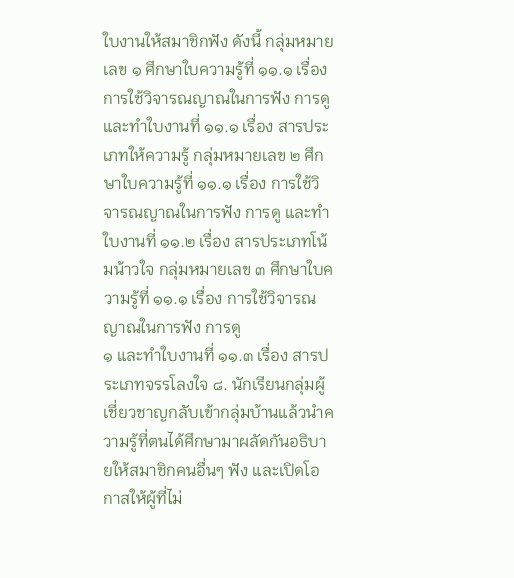ใบงานให้สมาชิกฟัง ดังนี้ กลุ่มหมายเลข ๑ ศึกษาใบความรู้ที่ ๑๑.๑ เรื่อง การใช้วิจารณญาณในการฟัง การดู และทำใบงานที่ ๑๑.๑ เรื่อง สารประเภทให้ความรู้ กลุ่มหมายเลข ๒ ศึกษาใบความรู้ที่ ๑๑.๑ เรื่อง การใช้วิจารณญาณในการฟัง การดู และทำใบงานที่ ๑๑.๒ เรื่อง สารประเภทโน้มน้าวใจ กลุ่มหมายเลข ๓ ศึกษาใบความรู้ที่ ๑๑.๑ เรื่อง การใช้วิจารณญาณในการฟัง การดู
๑ และทำใบงานที่ ๑๑.๓ เรื่อง สารประเภทจรรโลงใจ ๘. นักเรียนกลุ่มผู้เชี่ยวชาญกลับเข้ากลุ่มบ้านแล้วนำความรู้ที่ตนได้ศึกษามาผลัดกันอธิบายให้สมาชิกคนอื่นๆ ฟัง และเปิดโอกาสให้ผู้ที่ไม่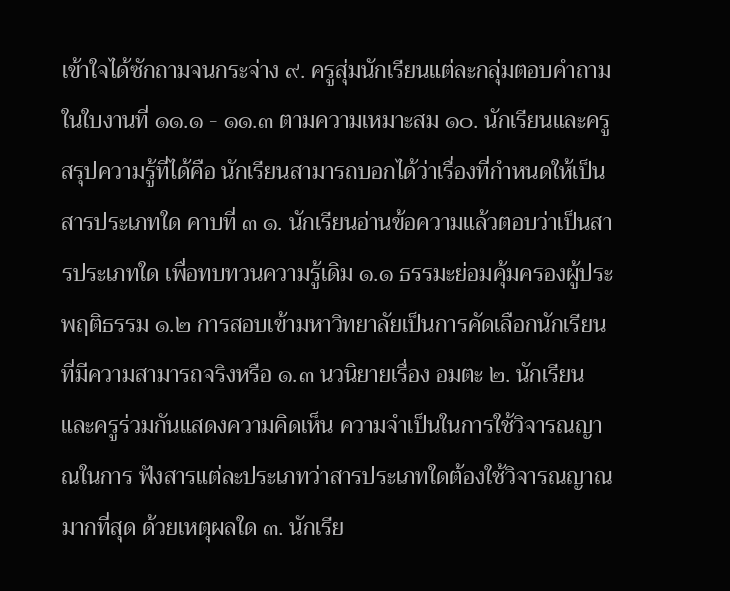เข้าใจได้ซักถามจนกระจ่าง ๙. ครูสุ่มนักเรียนแต่ละกลุ่มตอบคำถามในใบงานที่ ๑๑.๑ - ๑๑.๓ ตามความเหมาะสม ๑๐. นักเรียนและครูสรุปความรู้ที่ได้คือ นักเรียนสามารถบอกได้ว่าเรื่องที่กำหนดให้เป็นสารประเภทใด คาบที่ ๓ ๑. นักเรียนอ่านข้อความแล้วตอบว่าเป็นสารประเภทใด เพื่อทบทวนความรู้เดิม ๑.๑ ธรรมะย่อมคุ้มครองผู้ประพฤติธรรม ๑.๒ การสอบเข้ามหาวิทยาลัยเป็นการคัดเลือกนักเรียนที่มีความสามารถจริงหรือ ๑.๓ นวนิยายเรื่อง อมตะ ๒. นักเรียนและครูร่วมกันแสดงความคิดเห็น ความจำเป็นในการใช้วิจารณญาณในการ ฟังสารแต่ละประเภทว่าสารประเภทใดต้องใช้วิจารณญาณมากที่สุด ด้วยเหตุผลใด ๓. นักเรีย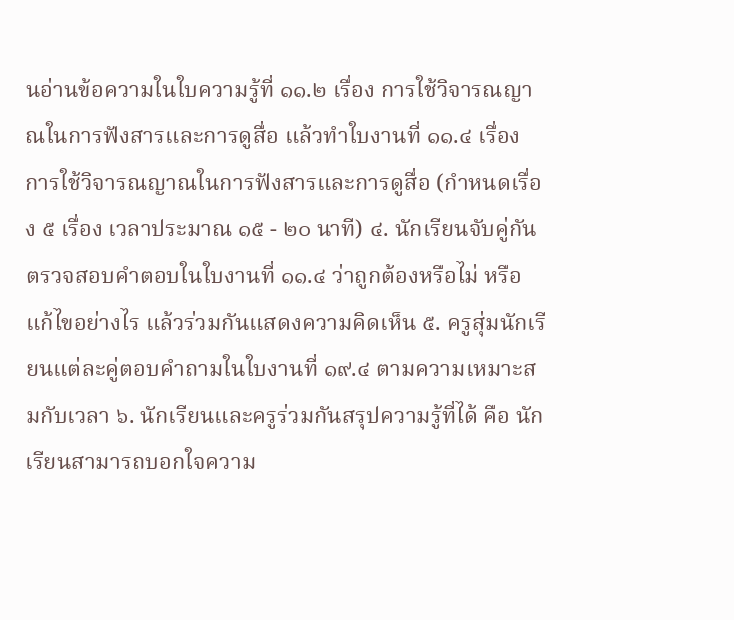นอ่านข้อความในใบความรู้ที่ ๑๑.๒ เรื่อง การใช้วิจารณญาณในการฟังสารและการดูสื่อ แล้วทำใบงานที่ ๑๑.๔ เรื่อง การใช้วิจารณญาณในการฟังสารและการดูสื่อ (กำหนดเรื่อง ๕ เรื่อง เวลาประมาณ ๑๕ - ๒๐ นาที) ๔. นักเรียนจับคู่กันตรวจสอบคำตอบในใบงานที่ ๑๑.๔ ว่าถูกต้องหรือไม่ หรือแก้ไขอย่างไร แล้วร่วมกันแสดงความคิดเห็น ๕. ครูสุ่มนักเรียนแต่ละคู่ตอบคำถามในใบงานที่ ๑๙.๔ ตามความเหมาะสมกับเวลา ๖. นักเรียนและครูร่วมกันสรุปความรู้ที่ได้ คือ นักเรียนสามารถบอกใจความ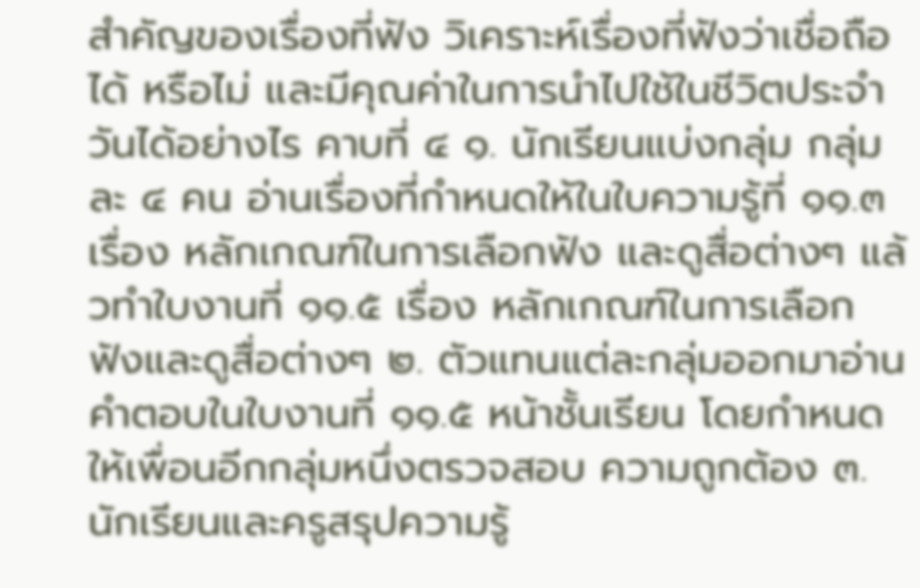สำคัญของเรื่องที่ฟัง วิเคราะห์เรื่องที่ฟังว่าเชื่อถือได้ หรือไม่ และมีคุณค่าในการนำไปใช้ในชีวิตประจำวันได้อย่างไร คาบที่ ๔ ๑. นักเรียนแบ่งกลุ่ม กลุ่มละ ๔ คน อ่านเรื่องที่กำหนดให้ในใบความรู้ที่ ๑๑.๓ เรื่อง หลักเกณฑ์ในการเลือกฟัง และดูสื่อต่างๆ แล้วทำใบงานที่ ๑๑.๕ เรื่อง หลักเกณฑ์ในการเลือกฟังและดูสื่อต่างๆ ๒. ตัวแทนแต่ละกลุ่มออกมาอ่านคำตอบในใบงานที่ ๑๑.๕ หน้าชั้นเรียน โดยกำหนดให้เพื่อนอีกกลุ่มหนึ่งตรวจสอบ ความถูกต้อง ๓. นักเรียนและครูสรุปความรู้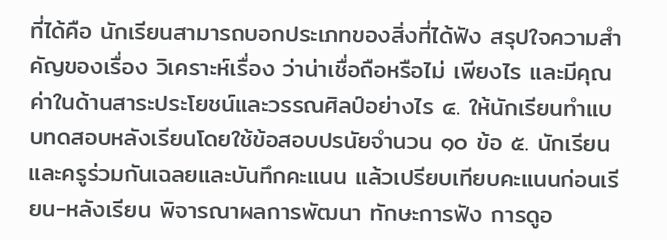ที่ได้คือ นักเรียนสามารถบอกประเภทของสิ่งที่ได้ฟัง สรุปใจความสำคัญของเรื่อง วิเคราะห์เรื่อง ว่าน่าเชื่อถือหรือไม่ เพียงไร และมีคุณค่าในด้านสาระประโยชน์และวรรณศิลป์อย่างไร ๔. ให้นักเรียนทำแบบทดสอบหลังเรียนโดยใช้ข้อสอบปรนัยจำนวน ๑๐ ข้อ ๕. นักเรียนและครูร่วมกันเฉลยและบันทึกคะแนน แล้วเปรียบเทียบคะแนนก่อนเรียน-หลังเรียน พิจารณาผลการพัฒนา ทักษะการฟัง การดูอ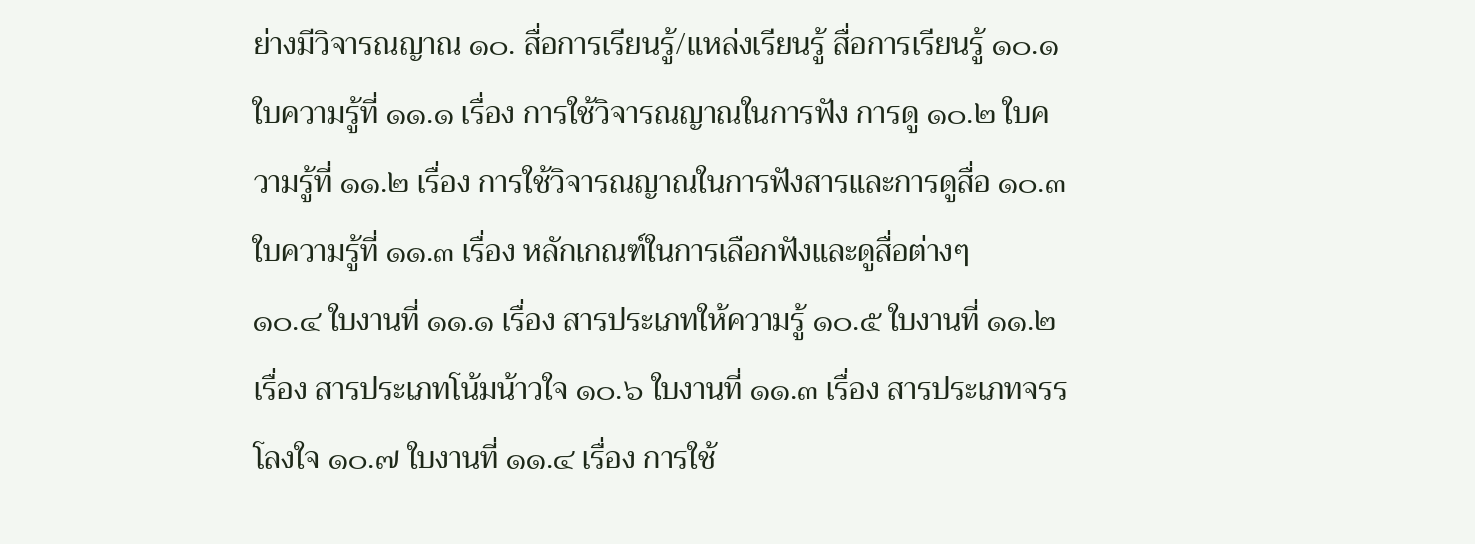ย่างมีวิจารณญาณ ๑๐. สื่อการเรียนรู้/แหล่งเรียนรู้ สื่อการเรียนรู้ ๑๐.๑ ใบความรู้ที่ ๑๑.๑ เรื่อง การใช้วิจารณญาณในการฟัง การดู ๑๐.๒ ใบความรู้ที่ ๑๑.๒ เรื่อง การใช้วิจารณญาณในการฟังสารและการดูสื่อ ๑๐.๓ ใบความรู้ที่ ๑๑.๓ เรื่อง หลักเกณฑ์ในการเลือกฟังและดูสื่อต่างๆ
๑๐.๔ ใบงานที่ ๑๑.๑ เรื่อง สารประเภทให้ความรู้ ๑๐.๕ ใบงานที่ ๑๑.๒ เรื่อง สารประเภทโน้มน้าวใจ ๑๐.๖ ใบงานที่ ๑๑.๓ เรื่อง สารประเภทจรรโลงใจ ๑๐.๗ ใบงานที่ ๑๑.๔ เรื่อง การใช้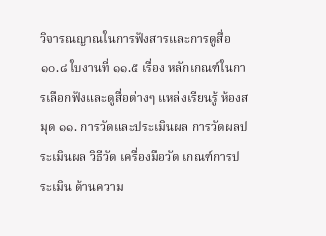วิจารณญาณในการฟังสารและการดูสื่อ ๑๐.๘ ใบงานที่ ๑๑.๕ เรื่อง หลักเกณฑ์ในการเลือกฟังและดูสื่อต่างๆ แหล่งเรียนรู้ ห้องสมุด ๑๑. การวัดและประเมินผล การวัดผลประเมินผล วิธีวัด เครื่องมือวัด เกณฑ์การประเมิน ด้านความ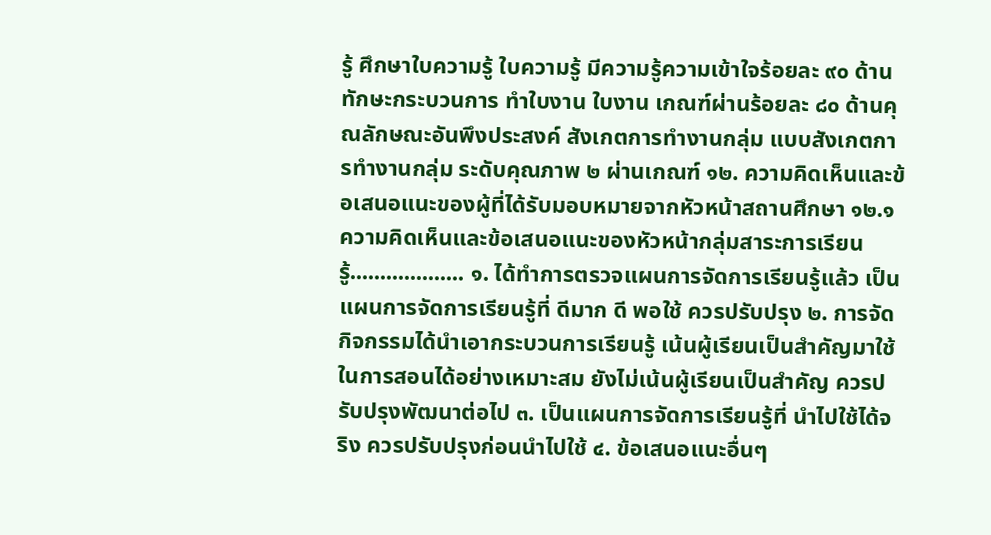รู้ ศึกษาใบความรู้ ใบความรู้ มีความรู้ความเข้าใจร้อยละ ๙๐ ด้านทักษะกระบวนการ ทำใบงาน ใบงาน เกณฑ์ผ่านร้อยละ ๘๐ ด้านคุณลักษณะอันพึงประสงค์ สังเกตการทำงานกลุ่ม แบบสังเกตการทำงานกลุ่ม ระดับคุณภาพ ๒ ผ่านเกณฑ์ ๑๒. ความคิดเห็นและข้อเสนอแนะของผู้ที่ได้รับมอบหมายจากหัวหน้าสถานศึกษา ๑๒.๑ ความคิดเห็นและข้อเสนอแนะของหัวหน้ากลุ่มสาระการเรียนรู้................... ๑. ได้ทำการตรวจแผนการจัดการเรียนรู้แล้ว เป็นแผนการจัดการเรียนรู้ที่ ดีมาก ดี พอใช้ ควรปรับปรุง ๒. การจัดกิจกรรมได้นำเอากระบวนการเรียนรู้ เน้นผู้เรียนเป็นสำคัญมาใช้ในการสอนได้อย่างเหมาะสม ยังไม่เน้นผู้เรียนเป็นสำคัญ ควรปรับปรุงพัฒนาต่อไป ๓. เป็นแผนการจัดการเรียนรู้ที่ นำไปใช้ได้จริง ควรปรับปรุงก่อนนำไปใช้ ๔. ข้อเสนอแนะอื่นๆ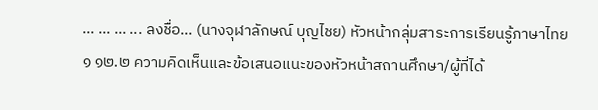... ... ... ... ลงชื่อ... (นางจุฬาลักษณ์ บุญไชย) หัวหน้ากลุ่มสาระการเรียนรู้ภาษาไทย
๑ ๑๒.๒ ความคิดเห็นและข้อเสนอแนะของหัวหน้าสถานศึกษา/ผู้ที่ได้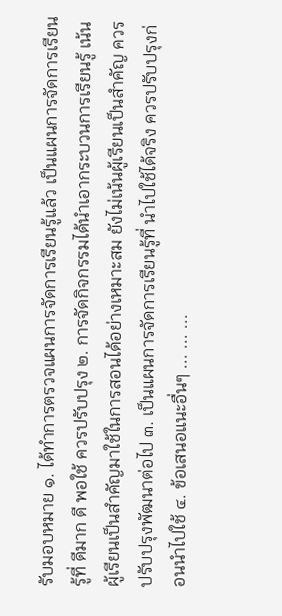รับมอบหมาย ๑. ได้ทำการตรวจแผนการจัดการเรียนรู้แล้ว เป็นแผนการจัดการเรียนรู้ที่ ดีมาก ดี พอใช้ ควรปรับปรุง ๒. การจัดกิจกรรมได้นำเอากระบวนการเรียนรู้ เน้นผู้เรียนเป็นสำคัญมาใช้ในการสอนได้อย่างเหมาะสม ยังไม่เน้นผู้เรียนเป็นสำคัญ ควรปรับปรุงพัฒนาต่อไป ๓. เป็นแผนการจัดการเรียนรู้ที่ นำไปใช้ได้จริง ควรปรับปรุงก่อนนำไปใช้ ๔. ข้อเสนอแนะอื่นๆ ... ... ...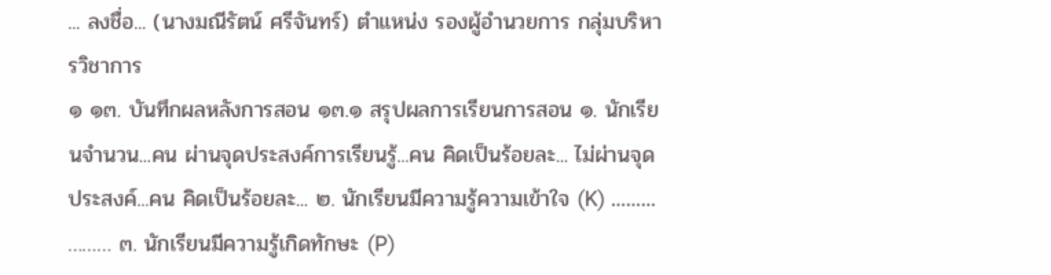... ลงชื่อ... (นางมณีรัตน์ ศรีจันทร์) ตำแหน่ง รองผู้อำนวยการ กลุ่มบริหารวิชาการ
๑ ๑๓. บันทึกผลหลังการสอน ๑๓.๑ สรุปผลการเรียนการสอน ๑. นักเรียนจำนวน...คน ผ่านจุดประสงค์การเรียนรู้...คน คิดเป็นร้อยละ... ไม่ผ่านจุดประสงค์...คน คิดเป็นร้อยละ... ๒. นักเรียนมีความรู้ความเข้าใจ (K) ……… ……… ๓. นักเรียนมีความรู้เกิดทักษะ (P)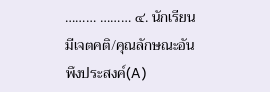……… ……… ๔. นักเรียนมีเจตคติ/คุณลักษณะอันพึงประสงค์(A)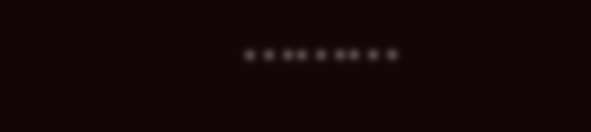………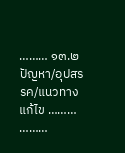……… ๑๓.๒ ปัญหา/อุปสรรค/แนวทางแก้ไข ……… ………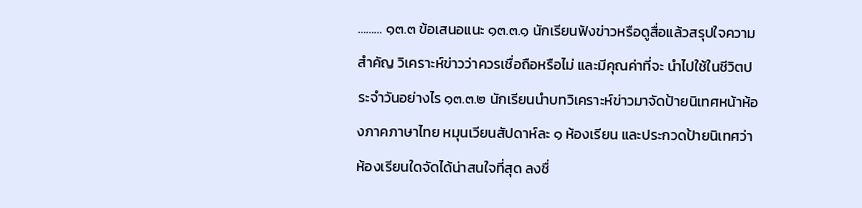……… ๑๓.๓ ข้อเสนอแนะ ๑๓.๓.๑ นักเรียนฟังข่าวหรือดูสื่อแล้วสรุปใจความสำคัญ วิเคราะห์ข่าวว่าควรเชื่อถือหรือไม่ และมีคุณค่าที่จะ นำไปใช้ในชีวิตประจำวันอย่างไร ๑๓.๓.๒ นักเรียนนำบทวิเคราะห์ข่าวมาจัดป้ายนิเทศหน้าห้องภาคภาษาไทย หมุนเวียนสัปดาห์ละ ๑ ห้องเรียน และประกวดป้ายนิเทศว่าห้องเรียนใดจัดได้น่าสนใจที่สุด ลงชื่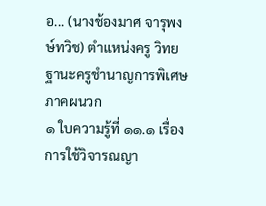อ... (นางช้องมาศ จารุพงษ์ทวิช) ตำแหน่งครู วิทยฐานะครูชำนาญการพิเศษ
ภาคผนวก
๑ ใบความรู้ที่ ๑๑.๑ เรื่อง การใช้วิจารณญา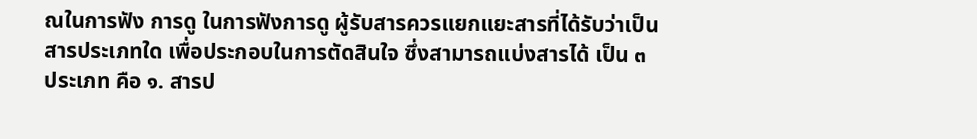ณในการฟัง การดู ในการฟังการดู ผู้รับสารควรแยกแยะสารที่ได้รับว่าเป็นสารประเภทใด เพื่อประกอบในการตัดสินใจ ซึ่งสามารถแบ่งสารได้ เป็น ๓ ประเภท คือ ๑. สารป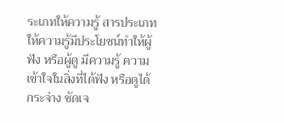ระเภทให้ความรู้ สารประเภทให้ความรู้มีประโยชน์ทำให้ผู้ฟัง หรือผู้ดู มีความรู้ ความเข้าใจในสิ่งที่ได้ฟัง หรือดูได้กระจ่าง ชัดเจ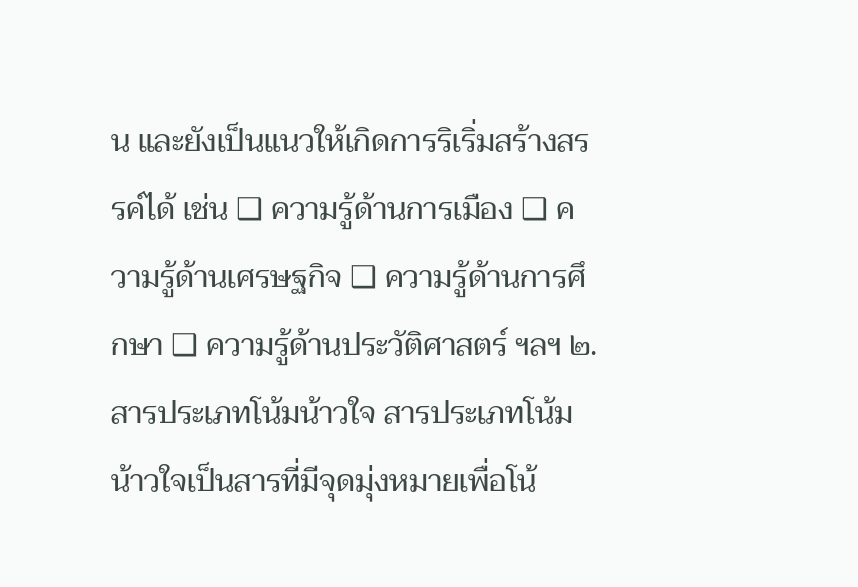น และยังเป็นแนวให้เกิดการริเริ่มสร้างสรรค์ได้ เช่น ❑ ความรู้ด้านการเมือง ❑ ความรู้ด้านเศรษฐกิจ ❑ ความรู้ด้านการศึกษา ❑ ความรู้ด้านประวัติศาสตร์ ฯลฯ ๒. สารประเภทโน้มน้าวใจ สารประเภทโน้มน้าวใจเป็นสารที่มีจุดมุ่งหมายเพื่อโน้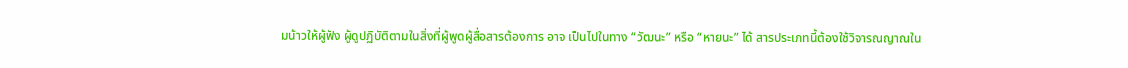มน้าวให้ผู้ฟัง ผู้ดูปฏิบัติตามในสิ่งที่ผู้พูดผู้สื่อสารต้องการ อาจ เป็นไปในทาง “วัฒนะ” หรือ “หายนะ” ได้ สารประเภทนี้ต้องใช้วิจารณญาณใน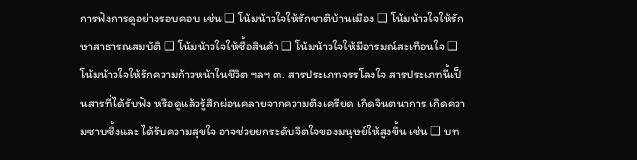การฟังการดูอย่างรอบคอบ เช่น ❑ โน้มน้าวใจให้รักชาติบ้านเมือง ❑ โน้มน้าวใจให้รักษาสาธารณสมบัติ ❑ โน้มน้าวใจให้ซื้อสินค้า ❑ โน้มน้าวใจให้มีอารมณ์สะเทือนใจ ❑ โน้มน้าวใจให้รักความก้าวหน้าในชีวิต ฯลฯ ๓. สารประเภทจรรโลงใจ สารประเภทนี้เป็นสารที่ได้รับฟัง หรือดูแล้วรู้สึกผ่อนคลายจากความตึงเครียด เกิดจินตนาการ เกิดความซาบซึ้งและ ได้รับความสุขใจ อาจช่วยยกระดับจิตใจของมนุษย์ให้สูงขึ้น เช่น ❑ บท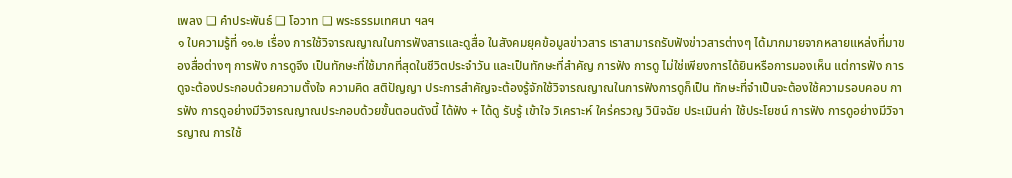เพลง ❑ คำประพันธ์ ❑ โอวาท ❑ พระธรรมเทศนา ฯลฯ
๑ ใบความรู้ที่ ๑๑.๒ เรื่อง การใช้วิจารณญาณในการฟังสารและดูสื่อ ในสังคมยุคข้อมูลข่าวสาร เราสามารถรับฟังข่าวสารต่างๆ ได้มากมายจากหลายแหล่งที่มาของสื่อต่างๆ การฟัง การดูจึง เป็นทักษะที่ใช้มากที่สุดในชีวิตประจำวัน และเป็นทักษะที่สำคัญ การฟัง การดู ไม่ใช่เพียงการได้ยินหรือการมองเห็น แต่การฟัง การดูจะต้องประกอบด้วยความตั้งใจ ความคิด สติปัญญา ประการสำคัญจะต้องรู้จักใช้วิจารณญาณในการฟังการดูก็เป็น ทักษะที่จำเป็นจะต้องใช้ความรอบคอบ การฟัง การดูอย่างมีวิจารณญาณประกอบด้วยขั้นตอนดังนี้ ได้ฟัง + ได้ดู รับรู้ เข้าใจ วิเคราะห์ ใคร่ครวญ วินิจฉัย ประเมินค่า ใช้ประโยชน์ การฟัง การดูอย่างมีวิจารญาณ การใช้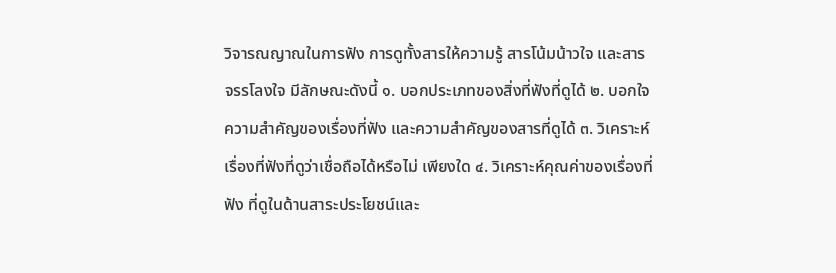วิจารณญาณในการฟัง การดูทั้งสารให้ความรู้ สารโน้มน้าวใจ และสารจรรโลงใจ มีลักษณะดังนี้ ๑. บอกประเภทของสิ่งที่ฟังที่ดูได้ ๒. บอกใจความสำคัญของเรื่องที่ฟัง และความสำคัญของสารที่ดูได้ ๓. วิเคราะห์เรื่องที่ฟังที่ดูว่าเชื่อถือได้หรือไม่ เพียงใด ๔. วิเคราะห์คุณค่าของเรื่องที่ฟัง ที่ดูในด้านสาระประโยชน์และ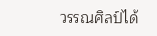วรรณศิลป์ได้